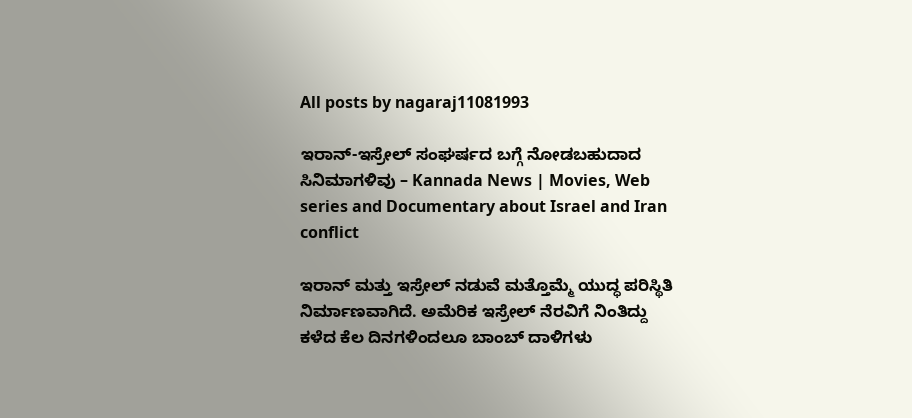All posts by nagaraj11081993

ಇರಾನ್-ಇಸ್ರೇಲ್ ಸಂಘರ್ಷದ ಬಗ್ಗೆ ನೋಡಬಹುದಾದ ಸಿನಿಮಾಗಳಿವು – Kannada News | Movies, Web series and Documentary about Israel and Iran conflict

ಇರಾನ್ ಮತ್ತು ಇಸ್ರೇಲ್ ನಡುವೆ ಮತ್ತೊಮ್ಮೆ ಯುದ್ಧ ಪರಿಸ್ಥಿತಿ ನಿರ್ಮಾಣವಾಗಿದೆ. ಅಮೆರಿಕ ಇಸ್ರೇಲ್ ನೆರವಿಗೆ ನಿಂತಿದ್ದು ಕಳೆದ ಕೆಲ ದಿನಗಳಿಂದಲೂ ಬಾಂಬ್ ದಾಳಿಗಳು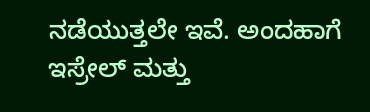ನಡೆಯುತ್ತಲೇ ಇವೆ. ಅಂದಹಾಗೆ ಇಸ್ರೇಲ್ ಮತ್ತು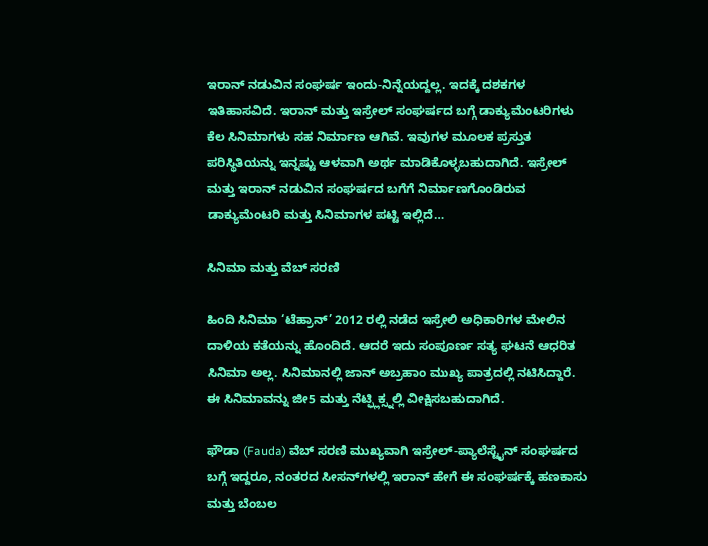ಇರಾನ್ ನಡುವಿನ ಸಂಘರ್ಷ ಇಂದು-ನಿನ್ನೆಯದ್ದಲ್ಲ. ಇದಕ್ಕೆ ದಶಕಗಳ ಇತಿಹಾಸವಿದೆ. ಇರಾನ್ ಮತ್ತು ಇಸ್ರೇಲ್ ಸಂಘರ್ಷದ ಬಗ್ಗೆ ಡಾಕ್ಯುಮೆಂಟರಿಗಳು ಕೆಲ ಸಿನಿಮಾಗಳು ಸಹ ನಿರ್ಮಾಣ ಆಗಿವೆ. ಇವುಗಳ ಮೂಲಕ ಪ್ರಸ್ತುತ ಪರಿಸ್ಥಿತಿಯನ್ನು ಇನ್ನಷ್ಟು ಆಳವಾಗಿ ಅರ್ಥ ಮಾಡಿಕೊಳ್ಳಬಹುದಾಗಿದೆ. ಇಸ್ರೇಲ್ ಮತ್ತು ಇರಾನ್ ನಡುವಿನ ಸಂಘರ್ಷದ ಬಗೆಗೆ ನಿರ್ಮಾಣಗೊಂಡಿರುವ ಡಾಕ್ಯುಮೆಂಟರಿ ಮತ್ತು ಸಿನಿಮಾಗಳ ಪಟ್ಟಿ ಇಲ್ಲಿದೆ…

ಸಿನಿಮಾ ಮತ್ತು ವೆಬ್ ಸರಣಿ

ಹಿಂದಿ ಸಿನಿಮಾ ‘ಟೆಹ್ರಾನ್’ 2012 ರಲ್ಲಿ ನಡೆದ ಇಸ್ರೇಲಿ ಅಧಿಕಾರಿಗಳ ಮೇಲಿನ ದಾಳಿಯ ಕತೆಯನ್ನು ಹೊಂದಿದೆ. ಆದರೆ ಇದು ಸಂಪೂರ್ಣ ಸತ್ಯ ಘಟನೆ ಆಧರಿತ ಸಿನಿಮಾ ಅಲ್ಲ. ಸಿನಿಮಾನಲ್ಲಿ ಜಾನ್ ಅಬ್ರಹಾಂ ಮುಖ್ಯ ಪಾತ್ರದಲ್ಲಿ ನಟಿಸಿದ್ದಾರೆ. ಈ ಸಿನಿಮಾವನ್ನು ಜೀ5 ಮತ್ತು ನೆಟ್ಫ್ಲಿಕ್ಸ್ನಲ್ಲಿ ವೀಕ್ಷಿಸಬಹುದಾಗಿದೆ.

ಫೌಡಾ (Fauda) ವೆಬ್ ಸರಣಿ ಮುಖ್ಯವಾಗಿ ಇಸ್ರೇಲ್-ಪ್ಯಾಲೆಸ್ಟೈನ್ ಸಂಘರ್ಷದ ಬಗ್ಗೆ ಇದ್ದರೂ, ನಂತರದ ಸೀಸನ್‌ಗಳಲ್ಲಿ ಇರಾನ್ ಹೇಗೆ ಈ ಸಂಘರ್ಷಕ್ಕೆ ಹಣಕಾಸು ಮತ್ತು ಬೆಂಬಲ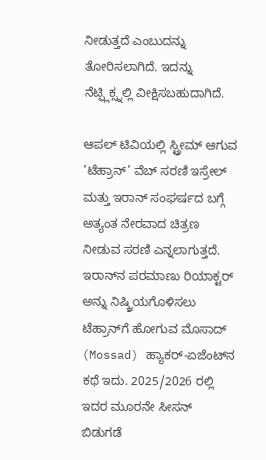ನೀಡುತ್ತದೆ ಎಂಬುದನ್ನು ತೋರಿಸಲಾಗಿದೆ. ಇದನ್ನು ನೆಟ್ಫ್ಲಿಕ್ಸ್ನಲ್ಲಿ ವೀಕ್ಷಿಸಬಹುದಾಗಿದೆ.

ಆಪಲ್ ಟಿವಿಯಲ್ಲಿ ಸ್ಟ್ರೀಮ್ ಆಗುವ ‘ಟೆಹ್ರಾನ್’ ವೆಬ್ ಸರಣಿ ಇಸ್ರೇಲ್ ಮತ್ತು ಇರಾನ್ ಸಂಘರ್ಷದ ಬಗ್ಗೆ ಅತ್ಯಂತ ನೇರವಾದ ಚಿತ್ರಣ ನೀಡುವ ಸರಣಿ ಎನ್ನಲಾಗುತ್ತದೆ. ಇರಾನ್‌ನ ಪರಮಾಣು ರಿಯಾಕ್ಟರ್ ಅನ್ನು ನಿಷ್ಕ್ರಿಯಗೊಳಿಸಲು ಟೆಹ್ರಾನ್‌ಗೆ ಹೋಗುವ ಮೊಸಾದ್ (Mossad) ಹ್ಯಾಕರ್-ಏಜೆಂಟ್‌ನ ಕಥೆ ಇದು. 2025/2026 ರಲ್ಲಿ ಇದರ ಮೂರನೇ ಸೀಸನ್ ಬಿಡುಗಡೆ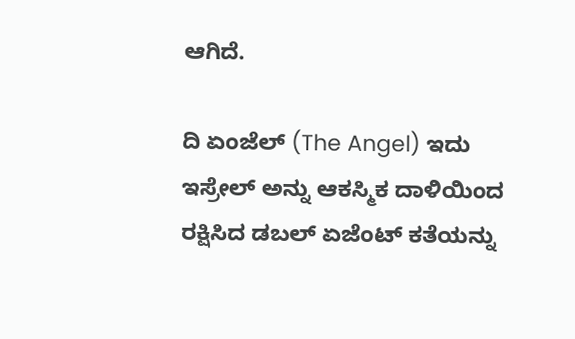ಆಗಿದೆ.

ದಿ ಏಂಜೆಲ್ (The Angel) ಇದು ಇಸ್ರೇಲ್ ಅನ್ನು ಆಕಸ್ಮಿಕ ದಾಳಿಯಿಂದ ರಕ್ಷಿಸಿದ ಡಬಲ್ ಏಜೆಂಟ್ ಕತೆಯನ್ನು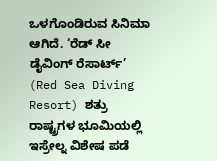ಒಳಗೊಂಡಿರುವ ಸಿನಿಮಾ ಆಗಿದೆ. ‘ರೆಡ್ ಸೀ ಡೈವಿಂಗ್ ರೆಸಾರ್ಟ್’ (Red Sea Diving Resort) ಶತ್ರು ರಾಷ್ಟ್ರಗಳ ಭೂಮಿಯಲ್ಲಿ ಇಸ್ರೇಲ್ನ ವಿಶೇಷ ಪಡೆ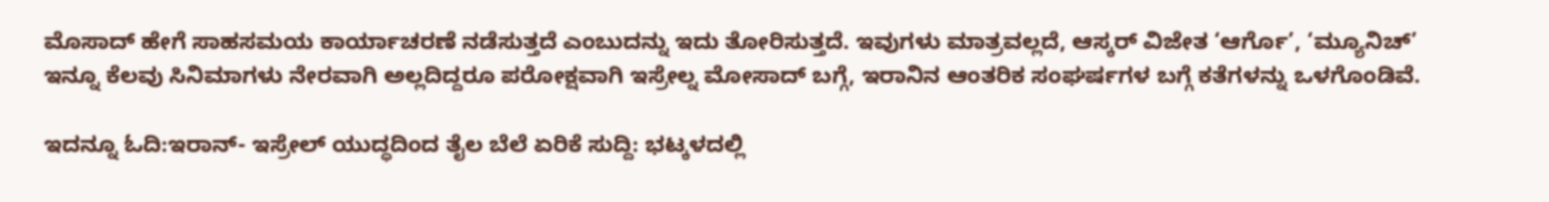ಮೊಸಾದ್ ಹೇಗೆ ಸಾಹಸಮಯ ಕಾರ್ಯಾಚರಣೆ ನಡೆಸುತ್ತದೆ ಎಂಬುದನ್ನು ಇದು ತೋರಿಸುತ್ತದೆ. ಇವುಗಳು ಮಾತ್ರವಲ್ಲದೆ, ಆಸ್ಕರ್ ವಿಜೇತ ‘ಆರ್ಗೊ’, ‘ಮ್ಯೂನಿಚ್’ ಇನ್ನೂ ಕೆಲವು ಸಿನಿಮಾಗಳು ನೇರವಾಗಿ ಅಲ್ಲದಿದ್ದರೂ ಪರೋಕ್ಷವಾಗಿ ಇಸ್ರೇಲ್ನ ಮೋಸಾದ್ ಬಗ್ಗೆ, ಇರಾನಿನ ಆಂತರಿಕ ಸಂಘರ್ಷಗಳ ಬಗ್ಗೆ ಕತೆಗಳನ್ನು ಒಳಗೊಂಡಿವೆ.

ಇದನ್ನೂ ಓದಿ:ಇರಾನ್- ಇಸ್ರೇಲ್ ಯುದ್ಧದಿಂದ ತೈಲ ಬೆಲೆ ಏರಿಕೆ ಸುದ್ದಿ: ಭಟ್ಕಳದಲ್ಲಿ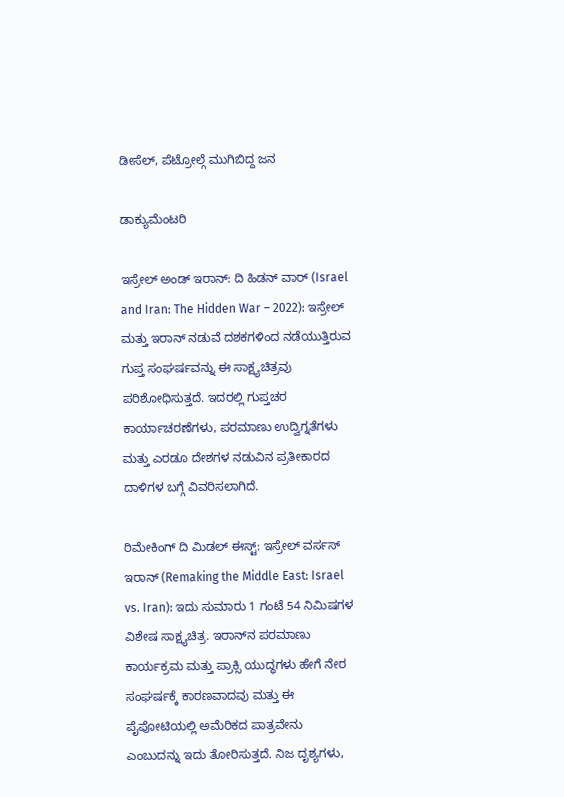ಡೀಸೆಲ್, ಪೆಟ್ರೋಲ್ಗೆ ಮುಗಿಬಿದ್ದ ಜನ

ಡಾಕ್ಯುಮೆಂಟರಿ

ಇಸ್ರೇಲ್ ಅಂಡ್ ಇರಾನ್: ದಿ ಹಿಡನ್ ವಾರ್ (Israel and Iran: The Hidden War – 2022): ಇಸ್ರೇಲ್ ಮತ್ತು ಇರಾನ್ ನಡುವೆ ದಶಕಗಳಿಂದ ನಡೆಯುತ್ತಿರುವ ಗುಪ್ತ ಸಂಘರ್ಷವನ್ನು ಈ ಸಾಕ್ಷ್ಯಚಿತ್ರವು ಪರಿಶೋಧಿಸುತ್ತದೆ. ಇದರಲ್ಲಿ ಗುಪ್ತಚರ ಕಾರ್ಯಾಚರಣೆಗಳು, ಪರಮಾಣು ಉದ್ವಿಗ್ನತೆಗಳು ಮತ್ತು ಎರಡೂ ದೇಶಗಳ ನಡುವಿನ ಪ್ರತೀಕಾರದ ದಾಳಿಗಳ ಬಗ್ಗೆ ವಿವರಿಸಲಾಗಿದೆ.

ರಿಮೇಕಿಂಗ್ ದಿ ಮಿಡಲ್ ಈಸ್ಟ್: ಇಸ್ರೇಲ್ ವರ್ಸಸ್ ಇರಾನ್ (Remaking the Middle East: Israel vs. Iran): ಇದು ಸುಮಾರು 1 ಗಂಟೆ 54 ನಿಮಿಷಗಳ ವಿಶೇಷ ಸಾಕ್ಷ್ಯಚಿತ್ರ. ಇರಾನ್‌ನ ಪರಮಾಣು ಕಾರ್ಯಕ್ರಮ ಮತ್ತು ಪ್ರಾಕ್ಸಿ ಯುದ್ಧಗಳು ಹೇಗೆ ನೇರ ಸಂಘರ್ಷಕ್ಕೆ ಕಾರಣವಾದವು ಮತ್ತು ಈ ಪೈಪೋಟಿಯಲ್ಲಿ ಅಮೆರಿಕದ ಪಾತ್ರವೇನು ಎಂಬುದನ್ನು ಇದು ತೋರಿಸುತ್ತದೆ. ನಿಜ ದೃಶ್ಯಗಳು,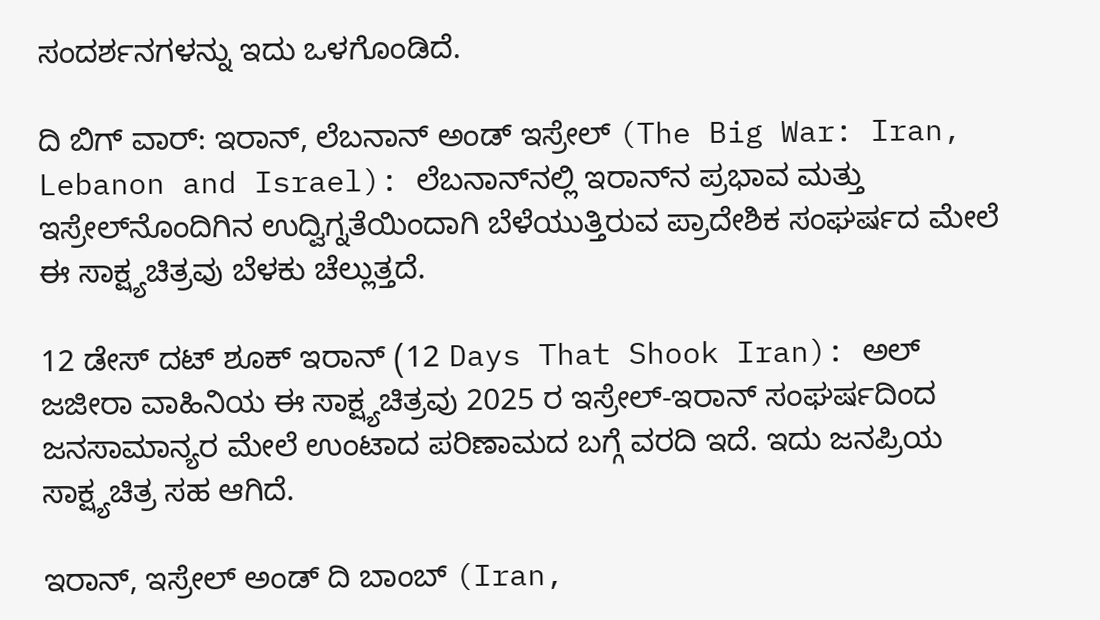ಸಂದರ್ಶನಗಳನ್ನು ಇದು ಒಳಗೊಂಡಿದೆ.

ದಿ ಬಿಗ್ ವಾರ್: ಇರಾನ್, ಲೆಬನಾನ್ ಅಂಡ್ ಇಸ್ರೇಲ್ (The Big War: Iran, Lebanon and Israel): ಲೆಬನಾನ್‌ನಲ್ಲಿ ಇರಾನ್‌ನ ಪ್ರಭಾವ ಮತ್ತು ಇಸ್ರೇಲ್‌ನೊಂದಿಗಿನ ಉದ್ವಿಗ್ನತೆಯಿಂದಾಗಿ ಬೆಳೆಯುತ್ತಿರುವ ಪ್ರಾದೇಶಿಕ ಸಂಘರ್ಷದ ಮೇಲೆ ಈ ಸಾಕ್ಷ್ಯಚಿತ್ರವು ಬೆಳಕು ಚೆಲ್ಲುತ್ತದೆ.

12 ಡೇಸ್ ದಟ್ ಶೂಕ್ ಇರಾನ್ (12 Days That Shook Iran): ಅಲ್ ಜಜೀರಾ ವಾಹಿನಿಯ ಈ ಸಾಕ್ಷ್ಯಚಿತ್ರವು 2025 ರ ಇಸ್ರೇಲ್-ಇರಾನ್ ಸಂಘರ್ಷದಿಂದ ಜನಸಾಮಾನ್ಯರ ಮೇಲೆ ಉಂಟಾದ ಪರಿಣಾಮದ ಬಗ್ಗೆ ವರದಿ ಇದೆ. ಇದು ಜನಪ್ರಿಯ ಸಾಕ್ಷ್ಯಚಿತ್ರ ಸಹ ಆಗಿದೆ.

ಇರಾನ್, ಇಸ್ರೇಲ್ ಅಂಡ್ ದಿ ಬಾಂಬ್ (Iran,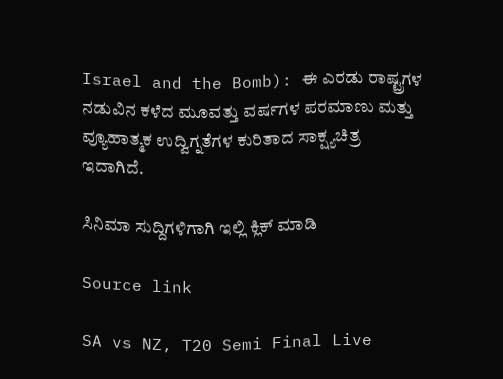Israel and the Bomb): ಈ ಎರಡು ರಾಷ್ಟ್ರಗಳ ನಡುವಿನ ಕಳೆದ ಮೂವತ್ತು ವರ್ಷಗಳ ಪರಮಾಣು ಮತ್ತು ವ್ಯೂಹಾತ್ಮಕ ಉದ್ವಿಗ್ನತೆಗಳ ಕುರಿತಾದ ಸಾಕ್ಷ್ಯಚಿತ್ರ ಇದಾಗಿದೆ.

ಸಿನಿಮಾ ಸುದ್ದಿಗಳಿಗಾಗಿ ಇಲ್ಲಿ ಕ್ಲಿಕ್ ಮಾಡಿ

Source link

SA vs NZ, T20 Semi Final Live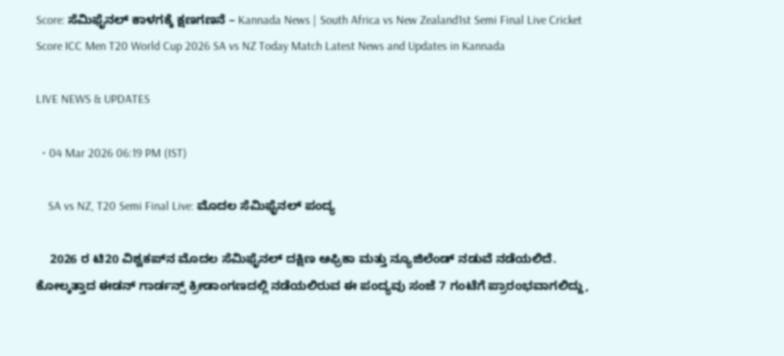Score: ಸೆಮಿಫೈನಲ್ ಕಾಳಗಕ್ಕೆ ಕ್ಷಣಗಣನೆ – Kannada News | South Africa vs New Zealand1st Semi Final Live Cricket Score ICC Men T20 World Cup 2026 SA vs NZ Today Match Latest News and Updates in Kannada

LIVE NEWS & UPDATES

  • 04 Mar 2026 06:19 PM (IST)

    SA vs NZ, T20 Semi Final Live: ಮೊದಲ ಸೆಮಿಫೈನಲ್ ಪಂದ್ಯ

    2026 ರ ಟಿ20 ವಿಶ್ವಕಪ್‌ನ ಮೊದಲ ಸೆಮಿಫೈನಲ್ ದಕ್ಷಿಣ ಆಫ್ರಿಕಾ ಮತ್ತು ನ್ಯೂಜಿಲೆಂಡ್ ನಡುವೆ ನಡೆಯಲಿದೆ. ಕೋಲ್ಕತ್ತಾದ ಈಡನ್ ಗಾರ್ಡನ್ಸ್ ಕ್ರೀಡಾಂಗಣದಲ್ಲಿ ನಡೆಯಲಿರುವ ಈ ಪಂದ್ಯವು ಸಂಜೆ 7 ಗಂಟೆಗೆ ಪ್ರಾರಂಭವಾಗಲಿದ್ದು,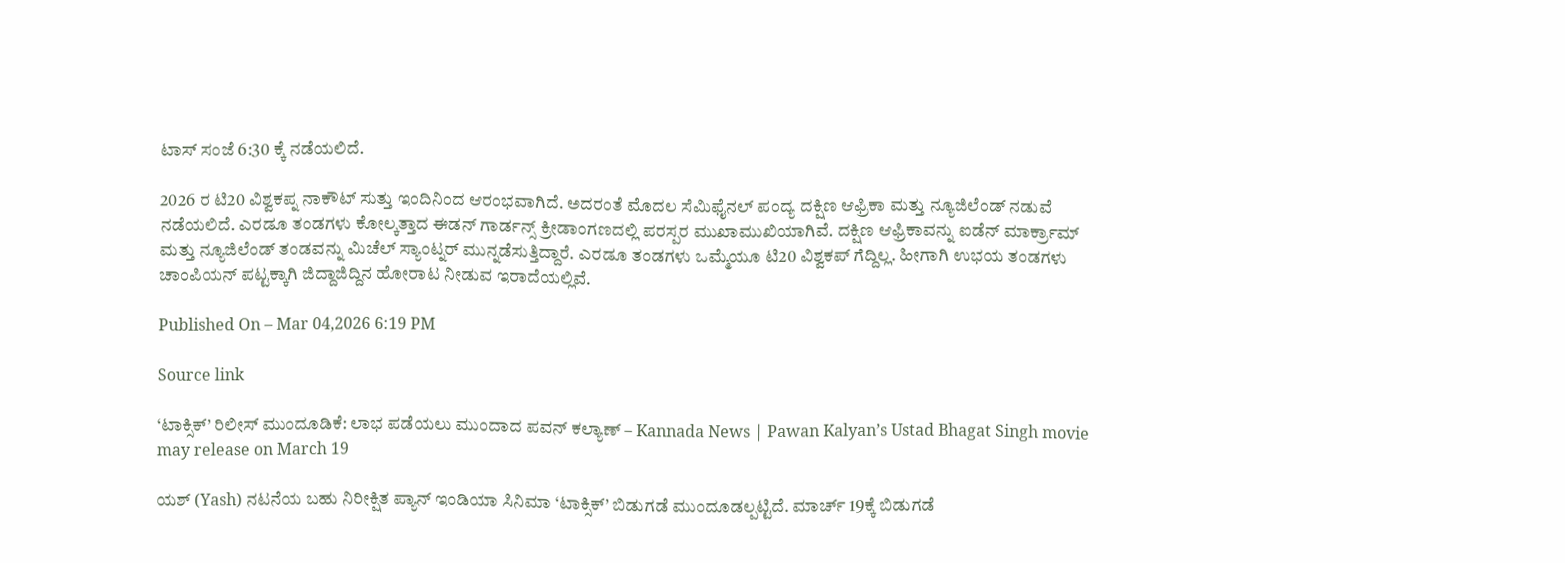ಟಾಸ್ ಸಂಜೆ 6:30 ಕ್ಕೆ ನಡೆಯಲಿದೆ.

2026 ರ ಟಿ20 ವಿಶ್ವಕಪ್ನ ನಾಕೌಟ್ ಸುತ್ತು ಇಂದಿನಿಂದ ಆರಂಭವಾಗಿದೆ. ಅದರಂತೆ ಮೊದಲ ಸೆಮಿಫೈನಲ್ ಪಂದ್ಯ ದಕ್ಷಿಣ ಆಫ್ರಿಕಾ ಮತ್ತು ನ್ಯೂಜಿಲೆಂಡ್ ನಡುವೆ ನಡೆಯಲಿದೆ. ಎರಡೂ ತಂಡಗಳು ಕೋಲ್ಕತ್ತಾದ ಈಡನ್ ಗಾರ್ಡನ್ಸ್ ಕ್ರೀಡಾಂಗಣದಲ್ಲಿ ಪರಸ್ಪರ ಮುಖಾಮುಖಿಯಾಗಿವೆ. ದಕ್ಷಿಣ ಆಫ್ರಿಕಾವನ್ನು ಐಡೆನ್ ಮಾರ್ಕ್ರಾಮ್ ಮತ್ತು ನ್ಯೂಜಿಲೆಂಡ್ ತಂಡವನ್ನು ಮಿಚೆಲ್ ಸ್ಯಾಂಟ್ನರ್ ಮುನ್ನಡೆಸುತ್ತಿದ್ದಾರೆ. ಎರಡೂ ತಂಡಗಳು ಒಮ್ಮೆಯೂ ಟಿ20 ವಿಶ್ವಕಪ್ ಗೆದ್ದಿಲ್ಲ. ಹೀಗಾಗಿ ಉಭಯ ತಂಡಗಳು ಚಾಂಪಿಯನ್ ಪಟ್ಟಕ್ಕಾಗಿ ಜಿದ್ದಾಜಿದ್ದಿನ ಹೋರಾಟ ನೀಡುವ ಇರಾದೆಯಲ್ಲಿವೆ.

Published On – Mar 04,2026 6:19 PM

Source link

‘ಟಾಕ್ಸಿಕ್’ ರಿಲೀಸ್ ಮುಂದೂಡಿಕೆ: ಲಾಭ ಪಡೆಯಲು ಮುಂದಾದ ಪವನ್ ಕಲ್ಯಾಣ್ – Kannada News | Pawan Kalyan’s Ustad Bhagat Singh movie may release on March 19

ಯಶ್ (Yash) ನಟನೆಯ ಬಹು ನಿರೀಕ್ಷಿತ ಪ್ಯಾನ್ ಇಂಡಿಯಾ ಸಿನಿಮಾ ‘ಟಾಕ್ಸಿಕ್’ ಬಿಡುಗಡೆ ಮುಂದೂಡಲ್ಪಟ್ಟಿದೆ. ಮಾರ್ಚ್ 19ಕ್ಕೆ ಬಿಡುಗಡೆ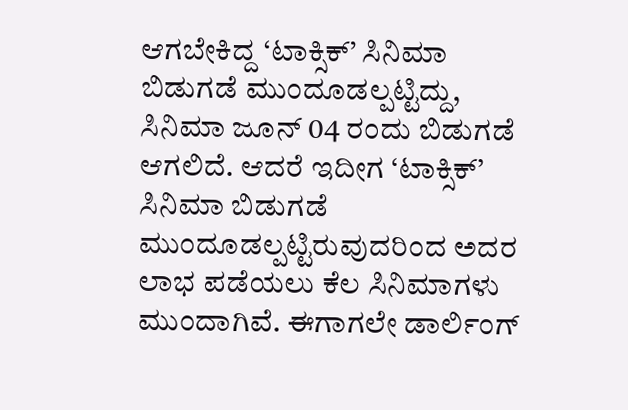ಆಗಬೇಕಿದ್ದ ‘ಟಾಕ್ಸಿಕ್’ ಸಿನಿಮಾ ಬಿಡುಗಡೆ ಮುಂದೂಡಲ್ಪಟ್ಟಿದ್ದು, ಸಿನಿಮಾ ಜೂನ್ 04 ರಂದು ಬಿಡುಗಡೆ ಆಗಲಿದೆ. ಆದರೆ ಇದೀಗ ‘ಟಾಕ್ಸಿಕ್’ ಸಿನಿಮಾ ಬಿಡುಗಡೆ ಮುಂದೂಡಲ್ಪಟ್ಟಿರುವುದರಿಂದ ಅದರ ಲಾಭ ಪಡೆಯಲು ಕೆಲ ಸಿನಿಮಾಗಳು ಮುಂದಾಗಿವೆ. ಈಗಾಗಲೇ ಡಾರ್ಲಿಂಗ್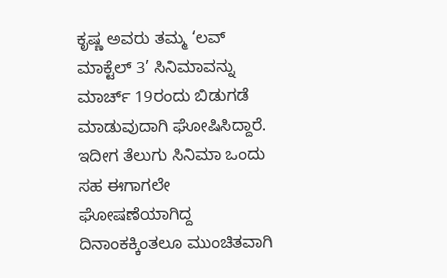ಕೃಷ್ಣ ಅವರು ತಮ್ಮ ‘ಲವ್ ಮಾಕ್ಟೆಲ್ 3’ ಸಿನಿಮಾವನ್ನು ಮಾರ್ಚ್ 19ರಂದು ಬಿಡುಗಡೆ ಮಾಡುವುದಾಗಿ ಘೋಷಿಸಿದ್ದಾರೆ. ಇದೀಗ ತೆಲುಗು ಸಿನಿಮಾ ಒಂದು ಸಹ ಈಗಾಗಲೇ ಘೋಷಣೆಯಾಗಿದ್ದ ದಿನಾಂಕಕ್ಕಿಂತಲೂ ಮುಂಚಿತವಾಗಿ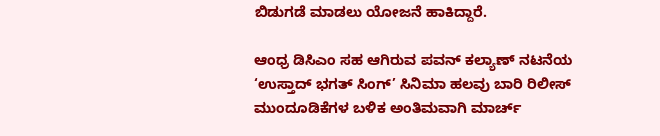ಬಿಡುಗಡೆ ಮಾಡಲು ಯೋಜನೆ ಹಾಕಿದ್ದಾರೆ.

ಆಂಧ್ರ ಡಿಸಿಎಂ ಸಹ ಆಗಿರುವ ಪವನ್ ಕಲ್ಯಾಣ್ ನಟನೆಯ ‘ಉಸ್ತಾದ್ ಭಗತ್ ಸಿಂಗ್’ ಸಿನಿಮಾ ಹಲವು ಬಾರಿ ರಿಲೀಸ್ ಮುಂದೂಡಿಕೆಗಳ ಬಳಿಕ ಅಂತಿಮವಾಗಿ ಮಾರ್ಚ್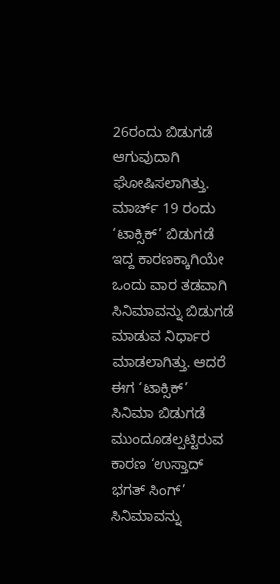26ರಂದು ಬಿಡುಗಡೆ ಆಗುವುದಾಗಿ ಘೋಷಿಸಲಾಗಿತ್ತು. ಮಾರ್ಚ್ 19 ರಂದು ‘ಟಾಕ್ಸಿಕ್’ ಬಿಡುಗಡೆ ಇದ್ದ ಕಾರಣಕ್ಕಾಗಿಯೇ ಒಂದು ವಾರ ತಡವಾಗಿ ಸಿನಿಮಾವನ್ನು ಬಿಡುಗಡೆ ಮಾಡುವ ನಿರ್ಧಾರ ಮಾಡಲಾಗಿತ್ತು. ಆದರೆ ಈಗ ‘ಟಾಕ್ಸಿಕ್’ ಸಿನಿಮಾ ಬಿಡುಗಡೆ ಮುಂದೂಡಲ್ಪಟ್ಟಿರುವ ಕಾರಣ ‘ಉಸ್ತಾದ್ ಭಗತ್ ಸಿಂಗ್’ ಸಿನಿಮಾವನ್ನು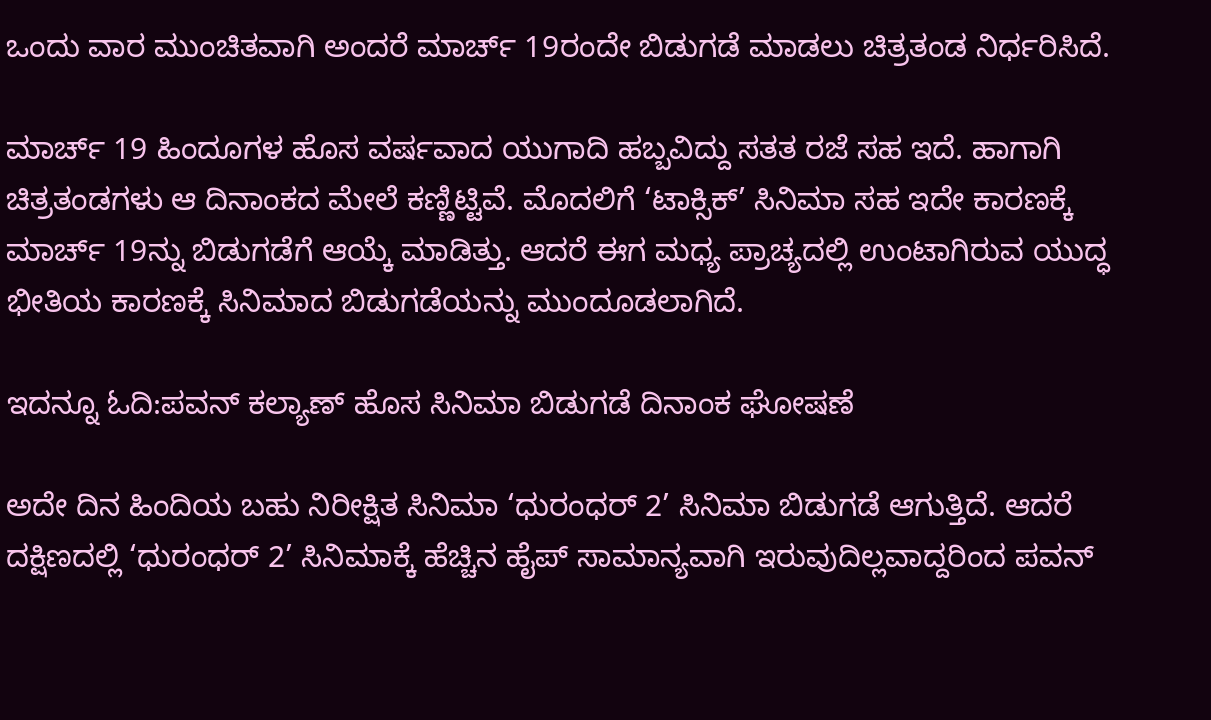ಒಂದು ವಾರ ಮುಂಚಿತವಾಗಿ ಅಂದರೆ ಮಾರ್ಚ್ 19ರಂದೇ ಬಿಡುಗಡೆ ಮಾಡಲು ಚಿತ್ರತಂಡ ನಿರ್ಧರಿಸಿದೆ.

ಮಾರ್ಚ್ 19 ಹಿಂದೂಗಳ ಹೊಸ ವರ್ಷವಾದ ಯುಗಾದಿ ಹಬ್ಬವಿದ್ದು ಸತತ ರಜೆ ಸಹ ಇದೆ. ಹಾಗಾಗಿ ಚಿತ್ರತಂಡಗಳು ಆ ದಿನಾಂಕದ ಮೇಲೆ ಕಣ್ಣಿಟ್ಟಿವೆ. ಮೊದಲಿಗೆ ‘ಟಾಕ್ಸಿಕ್’ ಸಿನಿಮಾ ಸಹ ಇದೇ ಕಾರಣಕ್ಕೆ ಮಾರ್ಚ್ 19ನ್ನು ಬಿಡುಗಡೆಗೆ ಆಯ್ಕೆ ಮಾಡಿತ್ತು. ಆದರೆ ಈಗ ಮಧ್ಯ ಪ್ರಾಚ್ಯದಲ್ಲಿ ಉಂಟಾಗಿರುವ ಯುದ್ಧ ಭೀತಿಯ ಕಾರಣಕ್ಕೆ ಸಿನಿಮಾದ ಬಿಡುಗಡೆಯನ್ನು ಮುಂದೂಡಲಾಗಿದೆ.

ಇದನ್ನೂ ಓದಿ:ಪವನ್ ಕಲ್ಯಾಣ್ ಹೊಸ ಸಿನಿಮಾ ಬಿಡುಗಡೆ ದಿನಾಂಕ ಘೋಷಣೆ

ಅದೇ ದಿನ ಹಿಂದಿಯ ಬಹು ನಿರೀಕ್ಷಿತ ಸಿನಿಮಾ ‘ಧುರಂಧರ್ 2’ ಸಿನಿಮಾ ಬಿಡುಗಡೆ ಆಗುತ್ತಿದೆ. ಆದರೆ ದಕ್ಷಿಣದಲ್ಲಿ ‘ಧುರಂಧರ್ 2’ ಸಿನಿಮಾಕ್ಕೆ ಹೆಚ್ಚಿನ ಹೈಪ್ ಸಾಮಾನ್ಯವಾಗಿ ಇರುವುದಿಲ್ಲವಾದ್ದರಿಂದ ಪವನ್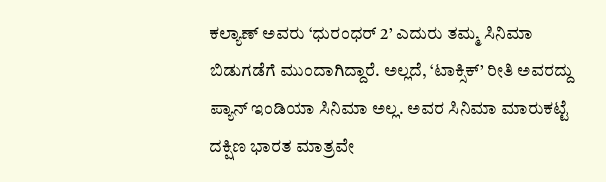ಕಲ್ಯಾಣ್ ಅವರು ‘ಧುರಂಧರ್ 2’ ಎದುರು ತಮ್ಮ ಸಿನಿಮಾ ಬಿಡುಗಡೆಗೆ ಮುಂದಾಗಿದ್ದಾರೆ. ಅಲ್ಲದೆ, ‘ಟಾಕ್ಸಿಕ್’ ರೀತಿ ಅವರದ್ದು ಪ್ಯಾನ್ ಇಂಡಿಯಾ ಸಿನಿಮಾ ಅಲ್ಲ. ಅವರ ಸಿನಿಮಾ ಮಾರುಕಟ್ಟೆ ದಕ್ಷಿಣ ಭಾರತ ಮಾತ್ರವೇ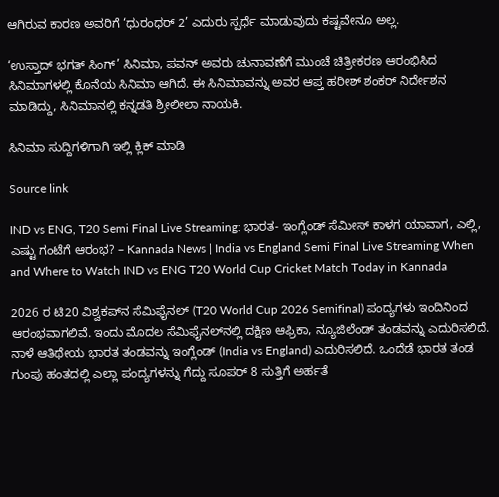ಆಗಿರುವ ಕಾರಣ ಅವರಿಗೆ ‘ಧುರಂಧರ್ 2’ ಎದುರು ಸ್ಪರ್ಧೆ ಮಾಡುವುದು ಕಷ್ಟವೇನೂ ಅಲ್ಲ.

‘ಉಸ್ತಾದ್ ಭಗತ್ ಸಿಂಗ್’ ಸಿನಿಮಾ, ಪವನ್ ಅವರು ಚುನಾವಣೆಗೆ ಮುಂಚೆ ಚಿತ್ರೀಕರಣ ಆರಂಭಿಸಿದ ಸಿನಿಮಾಗಳಲ್ಲಿ ಕೊನೆಯ ಸಿನಿಮಾ ಆಗಿದೆ. ಈ ಸಿನಿಮಾವನ್ನು ಅವರ ಆಪ್ತ ಹರೀಶ್ ಶಂಕರ್ ನಿರ್ದೇಶನ ಮಾಡಿದ್ದು, ಸಿನಿಮಾನಲ್ಲಿ ಕನ್ನಡತಿ ಶ್ರೀಲೀಲಾ ನಾಯಕಿ.

ಸಿನಿಮಾ ಸುದ್ದಿಗಳಿಗಾಗಿ ಇಲ್ಲಿ ಕ್ಲಿಕ್ ಮಾಡಿ

Source link

IND vs ENG, T20 Semi Final Live Streaming: ಭಾರತ- ಇಂಗ್ಲೆಂಡ್ ಸೆಮೀಸ್ ಕಾಳಗ ಯಾವಾಗ, ಎಲ್ಲಿ, ಎಷ್ಟು ಗಂಟೆಗೆ ಆರಂಭ? – Kannada News | India vs England Semi Final Live Streaming When and Where to Watch IND vs ENG T20 World Cup Cricket Match Today in Kannada

2026 ರ ಟಿ20 ವಿಶ್ವಕಪ್‌ನ ಸೆಮಿಫೈನಲ್ (T20 World Cup 2026 Semifinal) ಪಂದ್ಯಗಳು ಇಂದಿನಿಂದ ಆರಂಭವಾಗಲಿವೆ. ಇಂದು ಮೊದಲ ಸೆಮಿಫೈನಲ್‌ನಲ್ಲಿ ದಕ್ಷಿಣ ಆಫ್ರಿಕಾ, ನ್ಯೂಜಿಲೆಂಡ್‌ ತಂಡವನ್ನು ಎದುರಿಸಲಿದೆ. ನಾಳೆ ಆತಿಥೇಯ ಭಾರತ ತಂಡವನ್ನು ಇಂಗ್ಲೆಂಡ್‌ (India vs England) ಎದುರಿಸಲಿದೆ. ಒಂದೆಡೆ ಭಾರತ ತಂಡ ಗುಂಪು ಹಂತದಲ್ಲಿ ಎಲ್ಲಾ ಪಂದ್ಯಗಳನ್ನು ಗೆದ್ದು ಸೂಪರ್ 8 ಸುತ್ತಿಗೆ ಅರ್ಹತೆ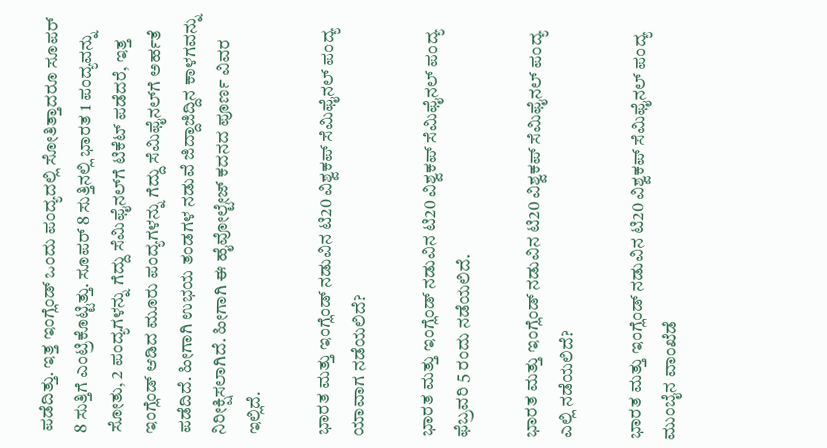ಪಡೆದಿತ್ತು. ಇತ್ತ ಇಂಗ್ಲೆಂಡ್‌ ಒಂದು ಪಂದ್ಯದಲ್ಲಿ ಸೋತಿತ್ತಾದರೂ ಸೂಪರ್ 8 ಸುತ್ತಿಗೆ ಎಂಟ್ರಿಕೊಟ್ಟಿತ್ತು. ಸೂಪರ್ 8 ಸುತ್ತಿನಲ್ಲಿ ಭಾರತ 1 ಪಂದ್ಯವನ್ನು ಸೋತು, 2 ಪಂದ್ಯಗಳನ್ನು ಗೆದ್ದು ಸೆಮಿಫೈನಲ್‌ಗೆ ಟಿಕೆಟ್ ಪಡೆದರೆ, ಇತ್ತ ಇಂಗ್ಲೆಂಡ್‌ ಆಡಿದ ಮೂರು ಪಂದ್ಯಗಳನ್ನು ಗೆದ್ದು ಸೆಮಿಫೈನಲ್‌ಗೆ ಅರ್ಹತೆ ಪಡೆದಿದೆ. ಹೀಗಾಗಿ ಉಭಯ ತಂಡಗಳ ನಡುವೆ ಜಿದ್ದಾಜಿದ್ದಿನ ಕಾಳಗವನ್ನು ನಿರೀಕ್ಷಿಸಲಾಗಿದೆ. ಹೀಗಾಗಿ ಈ ಹೈವೋಲ್ಟೇಜ್ ಕದನದ ಪೂರ್ಣ ವಿವರ ಇಲ್ಲಿದೆ.

ಭಾರತ ಮತ್ತು ಇಂಗ್ಲೆಂಡ್ ನಡುವಿನ ಟಿ20 ವಿಶ್ವಕಪ್ ಸೆಮಿಫೈನಲ್‌ ಪಂದ್ಯ ಯಾವಾಗ ನಡೆಯಲಿದೆ?

ಭಾರತ ಮತ್ತು ಇಂಗ್ಲೆಂಡ್ ನಡುವಿನ ಟಿ20 ವಿಶ್ವಕಪ್ ಸೆಮಿಫೈನಲ್‌ ಪಂದ್ಯ ಫೆಬ್ರವರಿ 5 ರಂದು ನಡೆಯಲಿದೆ.

ಭಾರತ ಮತ್ತು ಇಂಗ್ಲೆಂಡ್ ನಡುವಿನ ಟಿ20 ವಿಶ್ವಕಪ್ ಸೆಮಿಫೈನಲ್‌ ಪಂದ್ಯ ಎಲ್ಲಿ ನಡೆಯಲಿದೆ?

ಭಾರತ ಮತ್ತು ಇಂಗ್ಲೆಂಡ್ ನಡುವಿನ ಟಿ20 ವಿಶ್ವಕಪ್ ಸೆಮಿಫೈನಲ್‌ ಪಂದ್ಯ ಮುಂಬೈನ ವಾಂಖೆಡೆ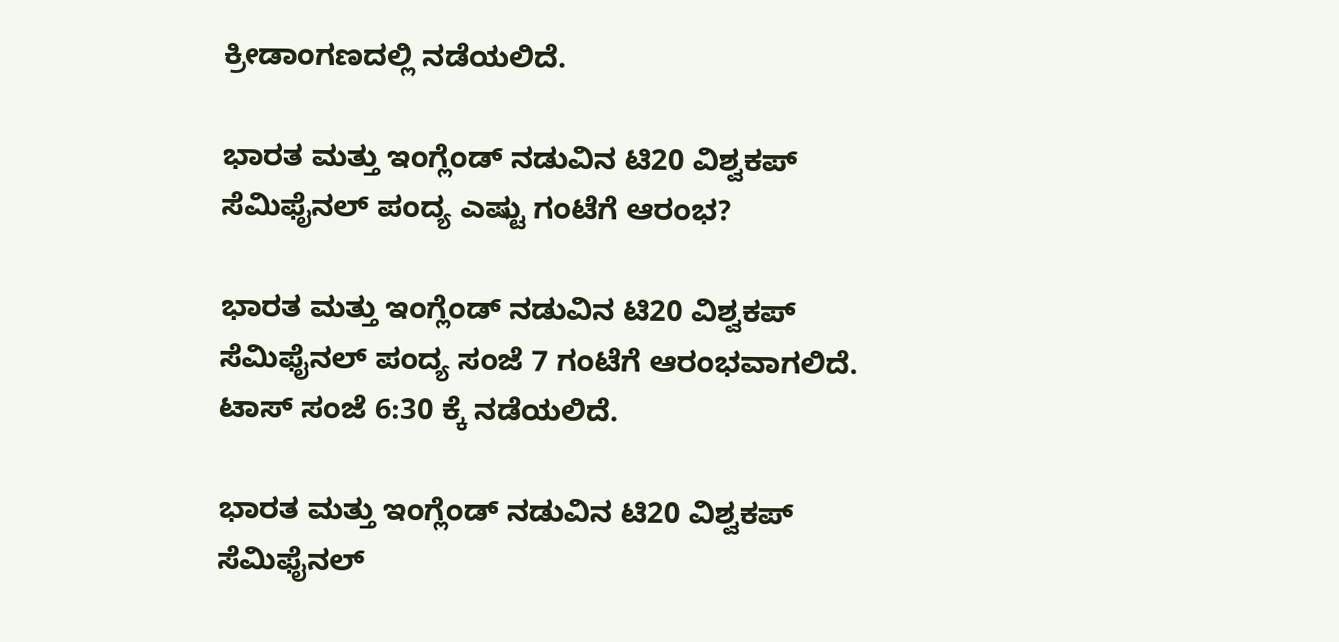ಕ್ರೀಡಾಂಗಣದಲ್ಲಿ ನಡೆಯಲಿದೆ.

ಭಾರತ ಮತ್ತು ಇಂಗ್ಲೆಂಡ್ ನಡುವಿನ ಟಿ20 ವಿಶ್ವಕಪ್ ಸೆಮಿಫೈನಲ್‌ ಪಂದ್ಯ ಎಷ್ಟು ಗಂಟೆಗೆ ಆರಂಭ?

ಭಾರತ ಮತ್ತು ಇಂಗ್ಲೆಂಡ್ ನಡುವಿನ ಟಿ20 ವಿಶ್ವಕಪ್ ಸೆಮಿಫೈನಲ್‌ ಪಂದ್ಯ ಸಂಜೆ 7 ಗಂಟೆಗೆ ಆರಂಭವಾಗಲಿದೆ. ಟಾಸ್ ಸಂಜೆ 6:30 ಕ್ಕೆ ನಡೆಯಲಿದೆ.

ಭಾರತ ಮತ್ತು ಇಂಗ್ಲೆಂಡ್ ನಡುವಿನ ಟಿ20 ವಿಶ್ವಕಪ್ ಸೆಮಿಫೈನಲ್‌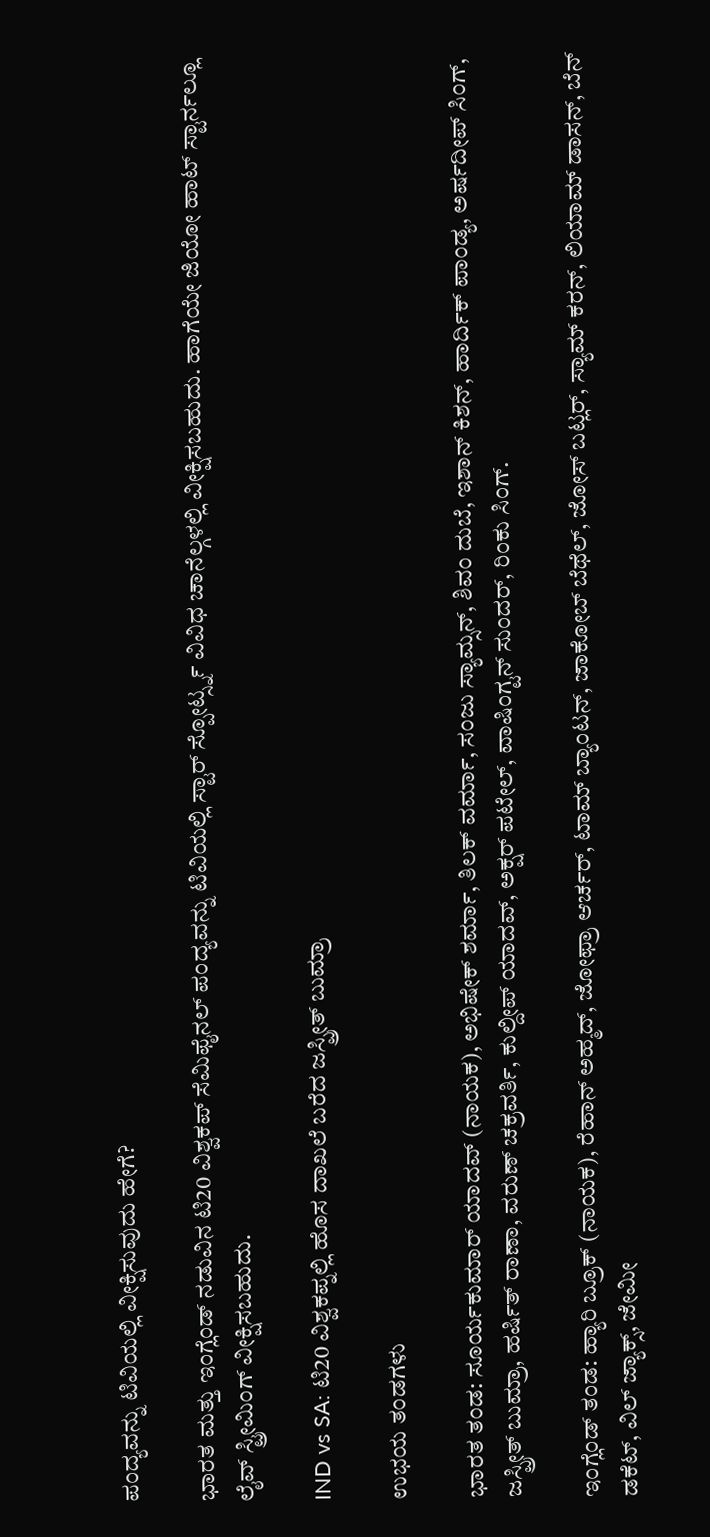ಪಂದ್ಯವನ್ನು ಟಿವಿಯಲ್ಲಿ ವೀಕ್ಷಿಸುವುದು ಹೇಗೆ?

ಭಾರತ ಮತ್ತು ಇಂಗ್ಲೆಂಡ್ ನಡುವಿನ ಟಿ20 ವಿಶ್ವಕಪ್ ಸೆಮಿಫೈನಲ್‌ ಪಂದ್ಯವನ್ನು ಟಿವಿಯಲ್ಲಿ ಸ್ಟಾರ್ ಸ್ಪೋರ್ಟ್ಸ್ನ ವಿವಿಧ ಚಾನೆಲ್ಗಳಲ್ಲಿ ವೀಕ್ಷಿಸಬಹುದು. ಹಾಗೆಯೇ ಜಿಯೋ ಹಾಟ್ ಸ್ಟಾರ್ನಲ್ಲೂ ಲೈವ್ ಸ್ಟ್ರೀಮಿಂಗ್ ವೀಕ್ಷಿಸಬಹುದು.

IND vs SA: ಟಿ20 ವಿಶ್ವಕಪ್ನಲ್ಲಿ ಹೊಸ ದಾಖಲೆ ಬರೆದ ಜಸ್ಪ್ರೀತ್ ಬುಮ್ರಾ

ಉಭಯ ತಂಡಗಳು

ಭಾರತ ತಂಡ: ಸೂರ್ಯಕುಮಾರ್ ಯಾದವ್ (ನಾಯಕ), ಅಭಿಷೇಕ್ ಶರ್ಮಾ, ತಿಲಕ್ ವರ್ಮಾ, ಸಂಜು ಸ್ಯಾಮ್ಸನ್, ಶಿವಂ ದುಬೆ, ಇಶಾನ್ ಕಿಶನ್, ಹಾರ್ದಿಕ್ ಪಾಂಡ್ಯ, ಅರ್ಷದೀಪ್ ಸಿಂಗ್, ಜಸ್ಪ್ರೀತ್ ಬುಮ್ರಾ, ಹರ್ಷಿತ್ ರಾಣಾ, ವರುಣ್ ಚಕ್ರವರ್ತಿ, ಕುಲ್ದೀಪ್ ಯಾದವ್, ಅಕ್ಷರ್ ಪಟೇಲ್, ವಾಷಿಂಗ್ಟನ್ ಸುಂದರ್, ರಿಂಕು ಸಿಂಗ್.

ಇಂಗ್ಲೆಂಡ್ ತಂಡ: ಹ್ಯಾರಿ ಬ್ರೂಕ್ (ನಾಯಕ), ರೆಹಾನ್ ಅಹ್ಮದ್, ಜೋಫ್ರಾ ಆರ್ಚರ್, ಟಾಮ್ ಬ್ಯಾಂಟನ್, ಜಾಕೋಬ್ ಬೆಥೆಲ್, ಜೋಸ್ ಬಟ್ಲರ್, ಸ್ಯಾಮ್ ಕರನ್, ಲಿಯಾಮ್ ಡಾಸನ್, ಬೆನ್ ಡಕೆಟ್, ವಿಲ್ ಜ್ಯಾಕ್ಸ್, ಜೇಮೀ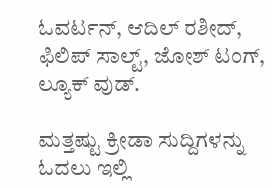ಓವರ್ಟನ್, ಆದಿಲ್ ರಶೀದ್, ಫಿಲಿಪ್ ಸಾಲ್ಟ್, ಜೋಶ್ ಟಂಗ್, ಲ್ಯೂಕ್ ವುಡ್.

ಮತ್ತಷ್ಟು ಕ್ರೀಡಾ ಸುದ್ದಿಗಳನ್ನು ಓದಲು ಇಲ್ಲಿ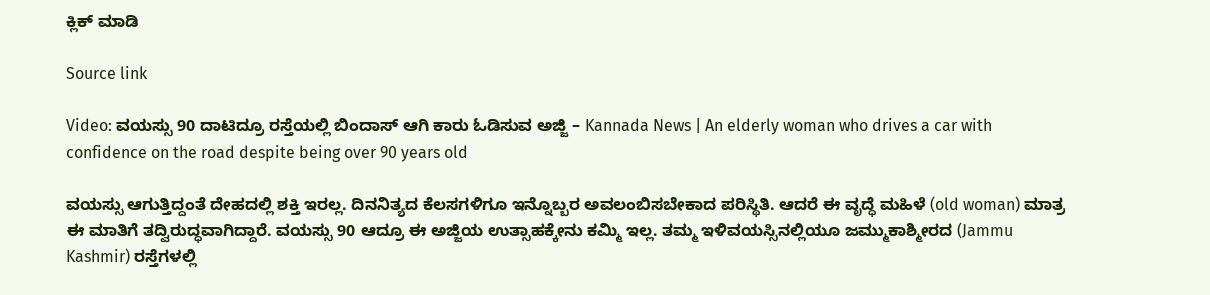ಕ್ಲಿಕ್ ಮಾಡಿ

Source link

Video: ವಯಸ್ಸು 90 ದಾಟಿದ್ರೂ ರಸ್ತೆಯಲ್ಲಿ ಬಿಂದಾಸ್ ಆಗಿ ಕಾರು ಓಡಿಸುವ ಅಜ್ಜಿ – Kannada News | An elderly woman who drives a car with confidence on the road despite being over 90 years old

ವಯಸ್ಸು ಆಗುತ್ತಿದ್ದಂತೆ ದೇಹದಲ್ಲಿ ಶಕ್ತಿ ಇರಲ್ಲ. ದಿನನಿತ್ಯದ ಕೆಲಸಗಳಿಗೂ ಇನ್ನೊಬ್ಬರ ಅವಲಂಬಿಸಬೇಕಾದ ಪರಿಸ್ಥಿತಿ. ಆದರೆ ಈ ವೃದ್ಧೆ ಮಹಿಳೆ (old woman) ಮಾತ್ರ ಈ ಮಾತಿಗೆ ತದ್ವಿರುದ್ಧವಾಗಿದ್ದಾರೆ. ವಯಸ್ಸು 90 ಆದ್ರೂ ಈ ಅಜ್ಜಿಯ ಉತ್ಸಾಹಕ್ಕೇನು ಕಮ್ಮಿ ಇಲ್ಲ. ತಮ್ಮ ಇಳಿವಯಸ್ಸಿನಲ್ಲಿಯೂ ಜಮ್ಮುಕಾಶ್ಮೀರದ (Jammu Kashmir) ರಸ್ತೆಗಳಲ್ಲಿ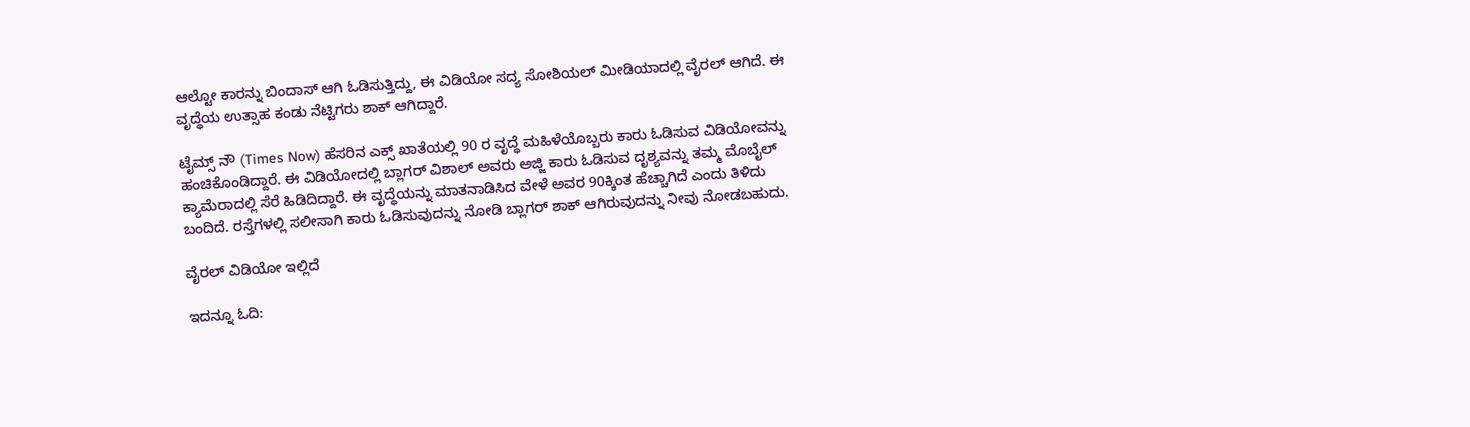ಆಲ್ಟೋ ಕಾರನ್ನು ಬಿಂದಾಸ್ ಆಗಿ ಓಡಿಸುತ್ತಿದ್ದು, ಈ ವಿಡಿಯೋ ಸದ್ಯ ಸೋಶಿಯಲ್ ಮೀಡಿಯಾದಲ್ಲಿ ವೈರಲ್ ಆಗಿದೆ. ಈ ವೃದ್ಧೆಯ ಉತ್ಸಾಹ ಕಂಡು ನೆಟ್ಟಿಗರು ಶಾಕ್ ಆಗಿದ್ದಾರೆ.

ಟೈಮ್ಸ್‌ ನೌ (Times Now) ಹೆಸರಿನ ಎಕ್ಸ್ ಖಾತೆಯಲ್ಲಿ 90 ರ ವೃದ್ಧೆ ಮಹಿಳೆಯೊಬ್ಬರು ಕಾರು ಓಡಿಸುವ ವಿಡಿಯೋವನ್ನು ಹಂಚಿಕೊಂಡಿದ್ದಾರೆ. ಈ ವಿಡಿಯೋದಲ್ಲಿ ಬ್ಲಾಗರ್ ವಿಶಾಲ್ ಅವರು ಅಜ್ಜಿ ಕಾರು ಓಡಿಸುವ ದೃಶ್ಯವನ್ನು ತಮ್ಮ ಮೊಬೈಲ್ ಕ್ಯಾಮೆರಾದಲ್ಲಿ ಸೆರೆ ಹಿಡಿದಿದ್ದಾರೆ. ಈ ವೃದ್ಧೆಯನ್ನು ಮಾತನಾಡಿಸಿದ ವೇಳೆ ಅವರ 90ಕ್ಕಿಂತ ಹೆಚ್ಚಾಗಿದೆ ಎಂದು ತಿಳಿದು ಬಂದಿದೆ. ರಸ್ತೆಗಳಲ್ಲಿ ಸಲೀಸಾಗಿ ಕಾರು ಓಡಿಸುವುದನ್ನು ನೋಡಿ ಬ್ಲಾಗರ್ ಶಾಕ್ ಆಗಿರುವುದನ್ನು ನೀವು ನೋಡಬಹುದು.

ವೈರಲ್ ವಿಡಿಯೋ ಇಲ್ಲಿದೆ

ಇದನ್ನೂ ಓದಿ: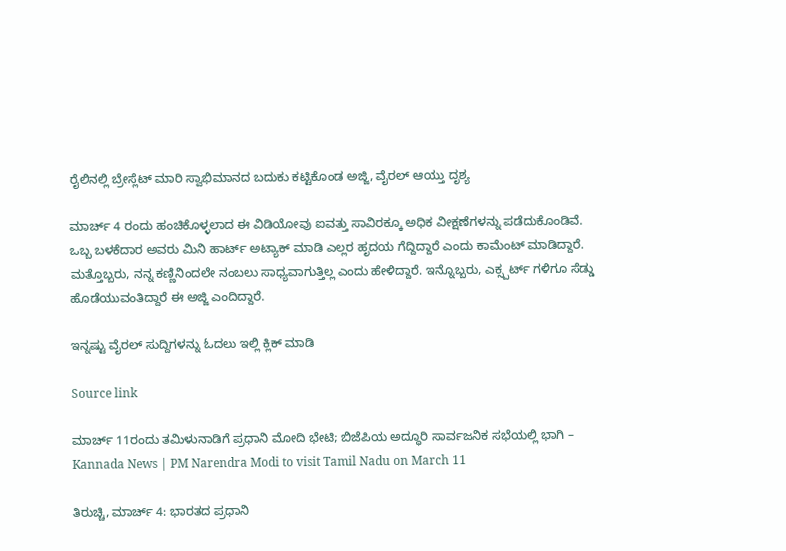ರೈಲಿನಲ್ಲಿ ಬ್ರೇಸ್ಲೆಟ್‌ ಮಾರಿ ಸ್ವಾಭಿಮಾನದ ಬದುಕು ಕಟ್ಟಿಕೊಂಡ ಅಜ್ಜಿ, ವೈರಲ್ ಆಯ್ತು ದೃಶ್ಯ

ಮಾರ್ಚ್ 4 ರಂದು ಹಂಚಿಕೊಳ್ಳಲಾದ ಈ ವಿಡಿಯೋವು ಐವತ್ತು ಸಾವಿರಕ್ಕೂ ಅಧಿಕ ವೀಕ್ಷಣೆಗಳನ್ನು ಪಡೆದುಕೊಂಡಿವೆ. ಒಬ್ಬ ಬಳಕೆದಾರ ಅವರು ಮಿನಿ ಹಾರ್ಟ್ ಅಟ್ಯಾಕ್ ಮಾಡಿ ಎಲ್ಲರ ಹೃದಯ ಗೆದ್ದಿದ್ದಾರೆ ಎಂದು ಕಾಮೆಂಟ್ ಮಾಡಿದ್ದಾರೆ. ಮತ್ತೊಬ್ಬರು, ನನ್ನ ಕಣ್ಣಿನಿಂದಲೇ ನಂಬಲು ಸಾಧ್ಯವಾಗುತ್ತಿಲ್ಲ ಎಂದು ಹೇಳಿದ್ದಾರೆ. ಇನ್ನೊಬ್ಬರು, ಎಕ್ಸ್ಪರ್ಟ್ ಗಳಿಗೂ ಸೆಡ್ಡು ಹೊಡೆಯುವಂತಿದ್ದಾರೆ ಈ ಅಜ್ಜಿ ಎಂದಿದ್ದಾರೆ.

ಇನ್ನಷ್ಟು ವೈರಲ್ ಸುದ್ದಿಗಳನ್ನು ಓದಲು ಇಲ್ಲಿ ಕ್ಲಿಕ್ ಮಾಡಿ

Source link

ಮಾರ್ಚ್ 11ರಂದು ತಮಿಳುನಾಡಿಗೆ ಪ್ರಧಾನಿ ಮೋದಿ ಭೇಟಿ; ಬಿಜೆಪಿಯ ಅದ್ಧೂರಿ ಸಾರ್ವಜನಿಕ ಸಭೆಯಲ್ಲಿ ಭಾಗಿ – Kannada News | PM Narendra Modi to visit Tamil Nadu on March 11

ತಿರುಚ್ಚಿ, ಮಾರ್ಚ್ 4: ಭಾರತದ ಪ್ರಧಾನಿ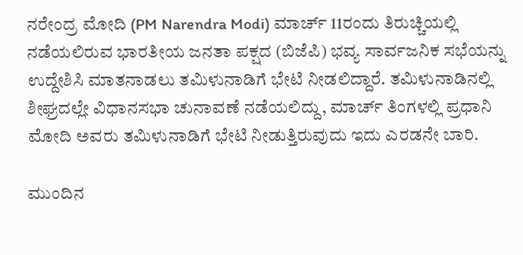ನರೇಂದ್ರ ಮೋದಿ (PM Narendra Modi) ಮಾರ್ಚ್ 11ರಂದು ತಿರುಚ್ಚಿಯಲ್ಲಿ ನಡೆಯಲಿರುವ ಭಾರತೀಯ ಜನತಾ ಪಕ್ಷದ (ಬಿಜೆಪಿ) ಭವ್ಯ ಸಾರ್ವಜನಿಕ ಸಭೆಯನ್ನು ಉದ್ದೇಶಿಸಿ ಮಾತನಾಡಲು ತಮಿಳುನಾಡಿಗೆ ಭೇಟಿ ನೀಡಲಿದ್ದಾರೆ. ತಮಿಳುನಾಡಿನಲ್ಲಿ ಶೀಘ್ರದಲ್ಲೇ ವಿಧಾನಸಭಾ ಚುನಾವಣೆ ನಡೆಯಲಿದ್ದು, ಮಾರ್ಚ್ ತಿಂಗಳಲ್ಲಿ ಪ್ರಧಾನಿ ಮೋದಿ ಅವರು ತಮಿಳುನಾಡಿಗೆ ಭೇಟಿ ನೀಡುತ್ತಿರುವುದು ಇದು ಎರಡನೇ ಬಾರಿ.

ಮುಂದಿನ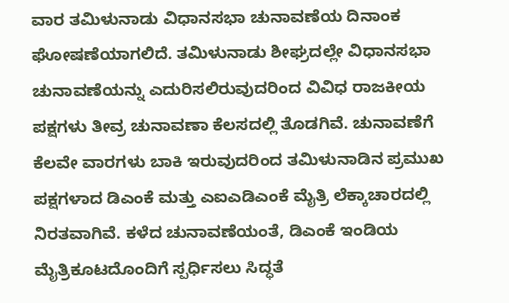ವಾರ ತಮಿಳುನಾಡು ವಿಧಾನಸಭಾ ಚುನಾವಣೆಯ ದಿನಾಂಕ ಘೋಷಣೆಯಾಗಲಿದೆ. ತಮಿಳುನಾಡು ಶೀಘ್ರದಲ್ಲೇ ವಿಧಾನಸಭಾ ಚುನಾವಣೆಯನ್ನು ಎದುರಿಸಲಿರುವುದರಿಂದ ವಿವಿಧ ರಾಜಕೀಯ ಪಕ್ಷಗಳು ತೀವ್ರ ಚುನಾವಣಾ ಕೆಲಸದಲ್ಲಿ ತೊಡಗಿವೆ. ಚುನಾವಣೆಗೆ ಕೆಲವೇ ವಾರಗಳು ಬಾಕಿ ಇರುವುದರಿಂದ ತಮಿಳುನಾಡಿನ ಪ್ರಮುಖ ಪಕ್ಷಗಳಾದ ಡಿಎಂಕೆ ಮತ್ತು ಎಐಎಡಿಎಂಕೆ ಮೈತ್ರಿ ಲೆಕ್ಕಾಚಾರದಲ್ಲಿ ನಿರತವಾಗಿವೆ. ಕಳೆದ ಚುನಾವಣೆಯಂತೆ, ಡಿಎಂಕೆ ಇಂಡಿಯ ಮೈತ್ರಿಕೂಟದೊಂದಿಗೆ ಸ್ಪರ್ಧಿಸಲು ಸಿದ್ಧತೆ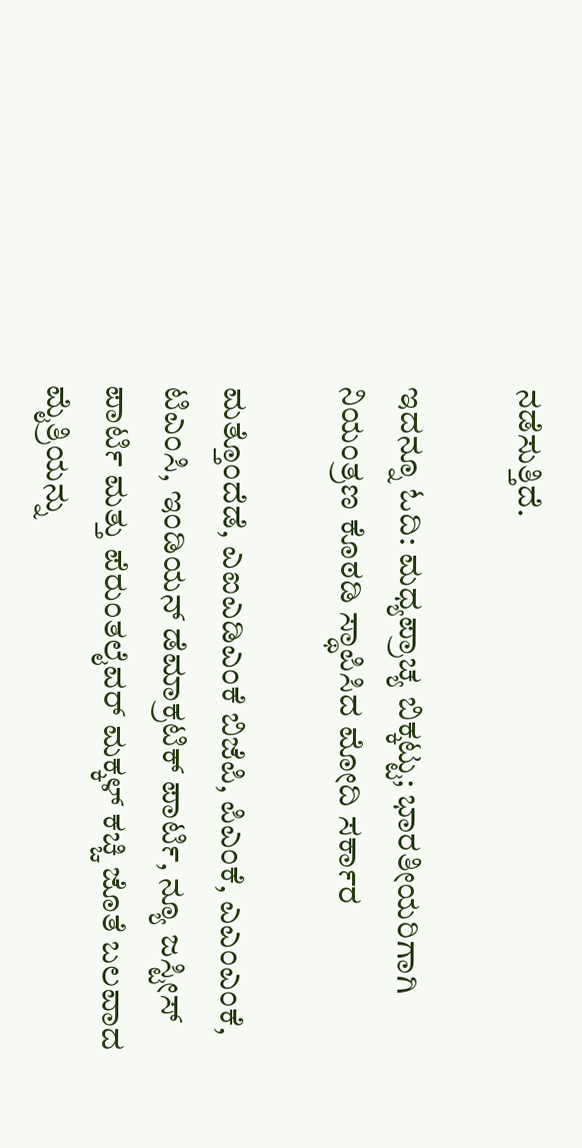ನಡೆಸುತ್ತಿದೆ.

ಇದನ್ನೂ ಓದಿ: ಮಧ್ಯಪ್ರಾಚ್ಯ ಬಿಕ್ಕಟ್ಟು; ಭಾರತೀಯರಿಗಾಗಿ ನಿಯಂತ್ರಣ ಕೊಠಡಿ ಸ್ಥಾಪಿಸಿದ ಮೋದಿ ಸರ್ಕಾರ

ಮತ್ತೊಂದೆಡೆ, ಎಐಎಡಿಎಂಕೆ ಬಿಜೆಪಿ, ಪಿಎಂಕೆ, ಎಎಂಎಂಕೆ, ಟಿಎಂಸಿ, ಇಂಡಿಯನ್ ಡೆಮಾಕ್ರಟಿಕ್ ಪಾರ್ಟಿ, ನ್ಯೂ ಜಸ್ಟೀಸ್ ಪಾರ್ಟಿ ಮತ್ತು ಪೆರುಂತಲೈವರ್ ಮಕ್ಕಳ್ ಕಚ್ಚಿ ಜೊತೆ ಬಲವಾದ ಮೈತ್ರಿಯನ್ನು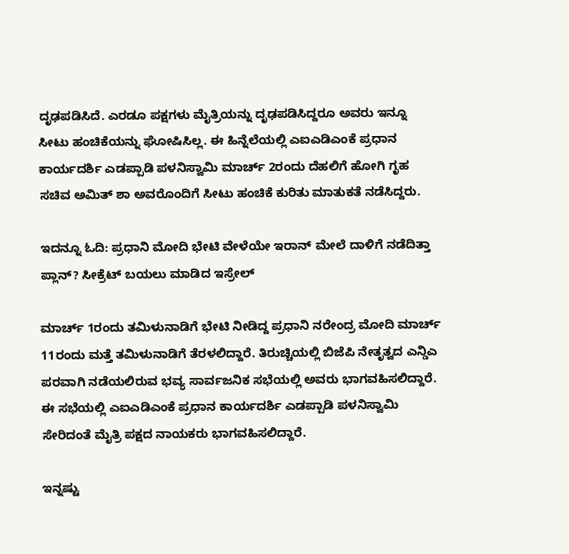ದೃಢಪಡಿಸಿದೆ. ಎರಡೂ ಪಕ್ಷಗಳು ಮೈತ್ರಿಯನ್ನು ದೃಢಪಡಿಸಿದ್ದರೂ ಅವರು ಇನ್ನೂ ಸೀಟು ಹಂಚಿಕೆಯನ್ನು ಘೋಷಿಸಿಲ್ಲ. ಈ ಹಿನ್ನೆಲೆಯಲ್ಲಿ ಎಐಎಡಿಎಂಕೆ ಪ್ರಧಾನ ಕಾರ್ಯದರ್ಶಿ ಎಡಪ್ಪಾಡಿ ಪಳನಿಸ್ವಾಮಿ ಮಾರ್ಚ್ 2ರಂದು ದೆಹಲಿಗೆ ಹೋಗಿ ಗೃಹ ಸಚಿವ ಅಮಿತ್ ಶಾ ಅವರೊಂದಿಗೆ ಸೀಟು ಹಂಚಿಕೆ ಕುರಿತು ಮಾತುಕತೆ ನಡೆಸಿದ್ದರು.

ಇದನ್ನೂ ಓದಿ: ಪ್ರಧಾನಿ ಮೋದಿ ಭೇಟಿ ವೇಳೆಯೇ ಇರಾನ್ ಮೇಲೆ ದಾಳಿಗೆ ನಡೆದಿತ್ತಾ ಪ್ಲಾನ್? ಸೀಕ್ರೆಟ್ ಬಯಲು ಮಾಡಿದ ಇಸ್ರೇಲ್

ಮಾರ್ಚ್ 1ರಂದು ತಮಿಳುನಾಡಿಗೆ ಭೇಟಿ ನೀಡಿದ್ದ ಪ್ರಧಾನಿ ನರೇಂದ್ರ ಮೋದಿ ಮಾರ್ಚ್ 11ರಂದು ಮತ್ತೆ ತಮಿಳುನಾಡಿಗೆ ತೆರಳಲಿದ್ದಾರೆ. ತಿರುಚ್ಚಿಯಲ್ಲಿ ಬಿಜೆಪಿ ನೇತೃತ್ವದ ಎನ್ಡಿಎ ಪರವಾಗಿ ನಡೆಯಲಿರುವ ಭವ್ಯ ಸಾರ್ವಜನಿಕ ಸಭೆಯಲ್ಲಿ ಅವರು ಭಾಗವಹಿಸಲಿದ್ದಾರೆ. ಈ ಸಭೆಯಲ್ಲಿ ಎಐಎಡಿಎಂಕೆ ಪ್ರಧಾನ ಕಾರ್ಯದರ್ಶಿ ಎಡಪ್ಪಾಡಿ ಪಳನಿಸ್ವಾಮಿ ಸೇರಿದಂತೆ ಮೈತ್ರಿ ಪಕ್ಷದ ನಾಯಕರು ಭಾಗವಹಿಸಲಿದ್ದಾರೆ.

ಇನ್ನಷ್ಟು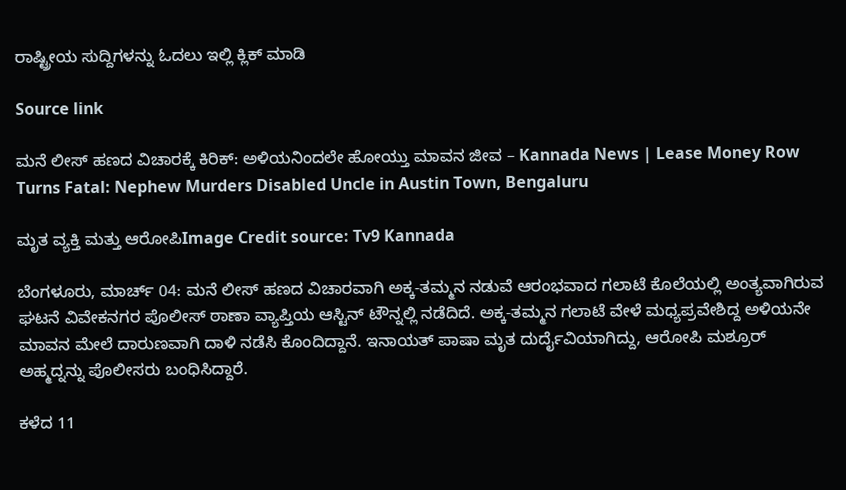ರಾಷ್ಟ್ರೀಯ ಸುದ್ದಿಗಳನ್ನು ಓದಲು ಇಲ್ಲಿ ಕ್ಲಿಕ್ ಮಾಡಿ

Source link

ಮನೆ ಲೀಸ್ ಹಣದ ವಿಚಾರಕ್ಕೆ ಕಿರಿಕ್: ಅಳಿಯನಿಂದಲೇ ಹೋಯ್ತು ಮಾವನ ಜೀವ – Kannada News | Lease Money Row Turns Fatal: Nephew Murders Disabled Uncle in Austin Town, Bengaluru

ಮೃತ ವ್ಯಕ್ತಿ ಮತ್ತು ಆರೋಪಿImage Credit source: Tv9 Kannada

ಬೆಂಗಳೂರು, ಮಾರ್ಚ್ 04: ಮನೆ ಲೀಸ್ ಹಣದ ವಿಚಾರವಾಗಿ ಅಕ್ಕ-ತಮ್ಮನ ನಡುವೆ ಆರಂಭವಾದ ಗಲಾಟೆ ಕೊಲೆಯಲ್ಲಿ ಅಂತ್ಯವಾಗಿರುವ ಘಟನೆ ವಿವೇಕನಗರ ಪೊಲೀಸ್ ಠಾಣಾ ವ್ಯಾಪ್ತಿಯ ಆಸ್ಟಿನ್ ಟೌನ್ನಲ್ಲಿ ನಡೆದಿದೆ. ಅಕ್ಕ-ತಮ್ಮನ ಗಲಾಟೆ ವೇಳೆ ಮಧ್ಯಪ್ರವೇಶಿದ್ದ ಅಳಿಯನೇ ಮಾವನ ಮೇಲೆ ದಾರುಣವಾಗಿ ದಾಳಿ ನಡೆಸಿ ಕೊಂದಿದ್ದಾನೆ. ಇನಾಯತ್ ಪಾಷಾ ಮೃತ ದುರ್ದೈವಿಯಾಗಿದ್ದು, ಆರೋಪಿ ಮಶ್ರೂರ್ ಅಹ್ಮದ್ನನ್ನು ಪೊಲೀಸರು ಬಂಧಿಸಿದ್ದಾರೆ.

ಕಳೆದ 11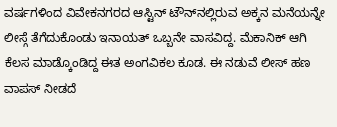ವರ್ಷಗಳಿಂದ ವಿವೇಕನಗರದ ಆಸ್ಟಿನ್ ಟೌನ್‌ನಲ್ಲಿರುವ ಅಕ್ಕನ ಮನೆಯನ್ನೇ ಲೀಸ್ಗೆ ತೆಗೆದುಕೊಂಡು ಇನಾಯತ್ ಒಬ್ಬನೇ ವಾಸವಿದ್ದ. ಮೆಕಾನಿಕ್ ಆಗಿ ಕೆಲಸ ಮಾಡ್ಕೊಂಡಿದ್ದ ಈತ ಅಂಗವಿಕಲ ಕೂಡ. ಈ ನಡುವೆ ಲೀಸ್ ಹಣ ವಾಪಸ್ ನೀಡದೆ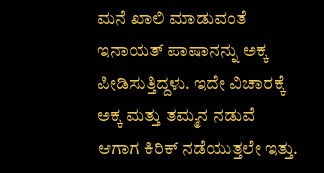ಮನೆ ಖಾಲಿ ಮಾಡುವಂತೆ ಇನಾಯತ್ ಪಾಷಾನನ್ನು ಅಕ್ಕ ಪೀಡಿಸುತ್ತಿದ್ದಳು. ಇದೇ ವಿಚಾರಕ್ಕೆ ಅಕ್ಕ ಮತ್ತು ತಮ್ಮನ ನಡುವೆ ಆಗಾಗ ಕಿರಿಕ್ ನಡೆಯುತ್ತಲೇ ಇತ್ತು.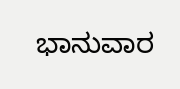ಭಾನುವಾರ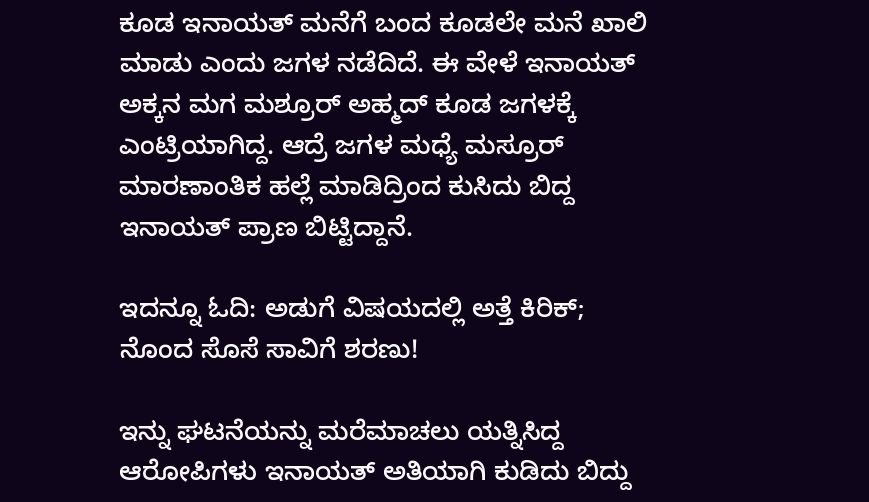ಕೂಡ ಇನಾಯತ್ ಮನೆಗೆ ಬಂದ ಕೂಡಲೇ ಮನೆ ಖಾಲಿ ಮಾಡು ಎಂದು ಜಗಳ ನಡೆದಿದೆ. ಈ ವೇಳೆ ಇನಾಯತ್ ಅಕ್ಕನ ಮಗ ಮಶ್ರೂರ್ ಅಹ್ಮದ್ ಕೂಡ ಜಗಳಕ್ಕೆ ಎಂಟ್ರಿಯಾಗಿದ್ದ. ಆದ್ರೆ ಜಗಳ ಮಧ್ಯೆ ಮಸ್ರೂರ್ ಮಾರಣಾಂತಿಕ ಹಲ್ಲೆ ಮಾಡಿದ್ರಿಂದ ಕುಸಿದು ಬಿದ್ದ ಇನಾಯತ್ ಪ್ರಾಣ ಬಿಟ್ಟಿದ್ದಾನೆ.

ಇದನ್ನೂ ಓದಿ: ಅಡುಗೆ ವಿಷಯದಲ್ಲಿ ಅತ್ತೆ ಕಿರಿಕ್; ನೊಂದ ಸೊಸೆ ಸಾವಿಗೆ ಶರಣು!

ಇನ್ನು ಘಟನೆಯನ್ನು ಮರೆಮಾಚಲು ಯತ್ನಿಸಿದ್ದ ಆರೋಪಿಗಳು ಇನಾಯತ್ ಅತಿಯಾಗಿ ಕುಡಿದು ಬಿದ್ದು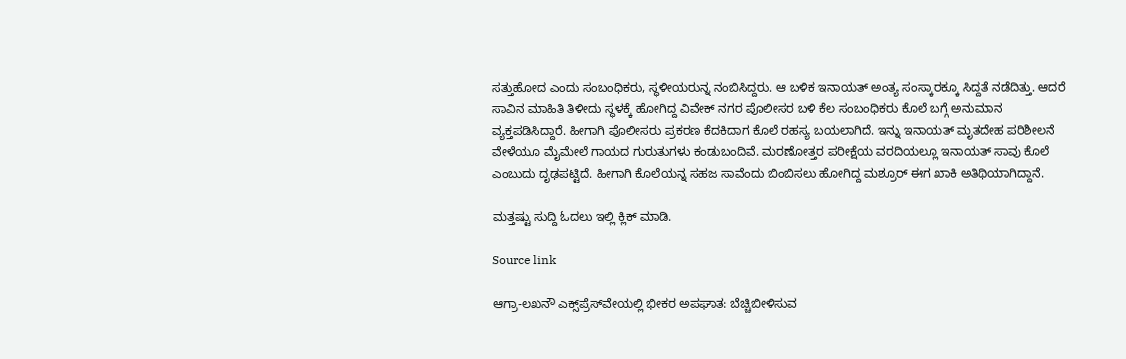ಸತ್ತುಹೋದ ಎಂದು ಸಂಬಂಧಿಕರು, ಸ್ಥಳೀಯರುನ್ನ ನಂಬಿಸಿದ್ದರು. ಆ ಬಳಿಕ ಇನಾಯತ್ ಅಂತ್ಯ ಸಂಸ್ಕಾರಕ್ಕೂ ಸಿದ್ದತೆ ನಡೆದಿತ್ತು. ಆದರೆ ಸಾವಿನ ಮಾಹಿತಿ ತಿಳೀದು ಸ್ಥಳಕ್ಕೆ ಹೋಗಿದ್ದ ವಿವೇಕ್ ನಗರ ಪೊಲೀಸರ ಬಳಿ ಕೆಲ ಸಂಬಂಧಿಕರು ಕೊಲೆ ಬಗ್ಗೆ ಅನುಮಾನ ವ್ಯಕ್ತಪಡಿಸಿದ್ದಾರೆ. ಹೀಗಾಗಿ ಪೊಲೀಸರು ಪ್ರಕರಣ ಕೆದಕಿದಾಗ ಕೊಲೆ ರಹಸ್ಯ ಬಯಲಾಗಿದೆ. ಇನ್ನು ಇನಾಯತ್ ಮೃತದೇಹ ಪರಿಶೀಲನೆ ವೇಳೆಯೂ ಮೈಮೇಲೆ ಗಾಯದ ಗುರುತುಗಳು ಕಂಡುಬಂದಿವೆ. ಮರಣೋತ್ತರ ಪರೀಕ್ಷೆಯ ವರದಿಯಲ್ಲೂ ಇನಾಯತ್ ಸಾವು ಕೊಲೆ ಎಂಬುದು ದೃಢಪಟ್ಟಿದೆ. ಹೀಗಾಗಿ ಕೊಲೆಯನ್ನ ಸಹಜ ಸಾವೆಂದು ಬಿಂಬಿಸಲು ಹೋಗಿದ್ದ ಮಶ್ರೂರ್ ಈಗ ಖಾಕಿ ಅತಿಥಿಯಾಗಿದ್ದಾನೆ.

ಮತ್ತಷ್ಟು ಸುದ್ದಿ ಓದಲು ಇಲ್ಲಿ ಕ್ಲಿಕ್ ಮಾಡಿ.

Source link

ಆಗ್ರಾ-ಲಖನೌ ಎಕ್ಸ್‌ಪ್ರೆಸ್‌ವೇಯಲ್ಲಿ ಭೀಕರ ಅಪಘಾತ: ಬೆಚ್ಚಿಬೀಳಿಸುವ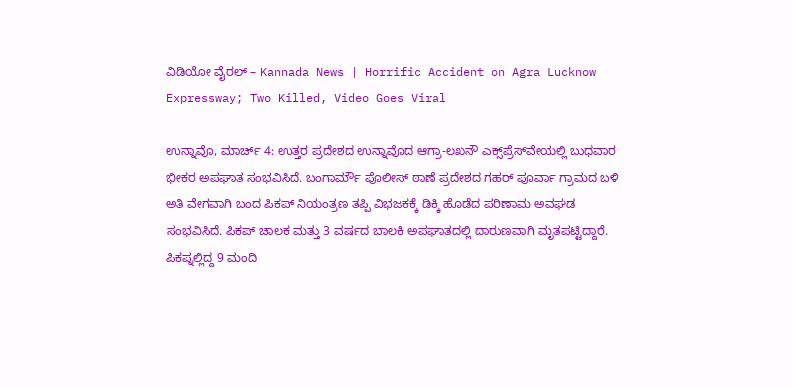ವಿಡಿಯೋ ವೈರಲ್ – Kannada News | Horrific Accident on Agra Lucknow Expressway; Two Killed, Video Goes Viral

ಉನ್ನಾವೊ, ಮಾರ್ಚ್ 4: ಉತ್ತರ ಪ್ರದೇಶದ ಉನ್ನಾವೊದ ಆಗ್ರಾ-ಲಖನೌ ಎಕ್ಸ್‌ಪ್ರೆಸ್‌ವೇಯಲ್ಲಿ ಬುಧವಾರ ಭೀಕರ ಅಪಘಾತ ಸಂಭವಿಸಿದೆ. ಬಂಗಾರ್ಮೌ ಪೊಲೀಸ್ ಠಾಣೆ ಪ್ರದೇಶದ ಗಹರ್ ಪೂರ್ವಾ ಗ್ರಾಮದ ಬಳಿ ಅತಿ ವೇಗವಾಗಿ ಬಂದ ಪಿಕಪ್ ನಿಯಂತ್ರಣ ತಪ್ಪಿ ವಿಭಜಕಕ್ಕೆ ಡಿಕ್ಕಿ ಹೊಡೆದ ಪರಿಣಾಮ ಅವಘಡ ಸಂಭವಿಸಿದೆ. ಪಿಕಪ್ ಚಾಲಕ ಮತ್ತು 3 ವರ್ಷದ ಬಾಲಕಿ ಅಪಘಾತದಲ್ಲಿ ದಾರುಣವಾಗಿ ಮೃತಪಟ್ಟಿದ್ದಾರೆ. ಪಿಕಪ್ನಲ್ಲಿದ್ದ 9 ಮಂದಿ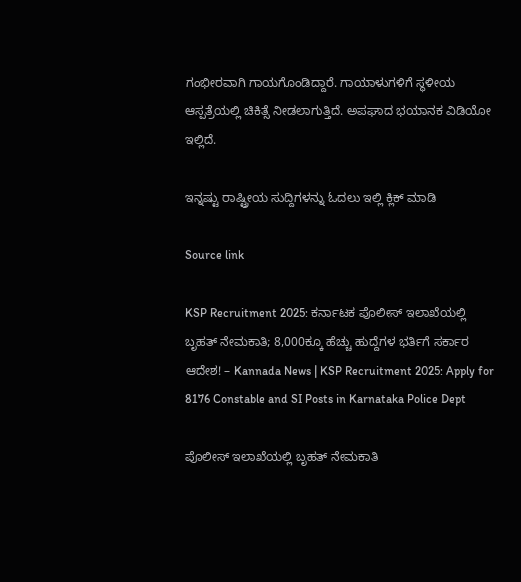ಗಂಭೀರವಾಗಿ ಗಾಯಗೊಂಡಿದ್ದಾರೆ. ಗಾಯಾಳುಗಳಿಗೆ ಸ್ಥಳೀಯ ಆಸ್ಪತ್ರೆಯಲ್ಲಿ ಚಿಕಿತ್ಸೆ ನೀಡಲಾಗುತ್ತಿದೆ. ಅಪಘಾದ ಭಯಾನಕ ವಿಡಿಯೋ ಇಲ್ಲಿದೆ.

ಇನ್ನಷ್ಟು ರಾಷ್ಟ್ರೀಯ ಸುದ್ದಿಗಳನ್ನು ಓದಲು ಇಲ್ಲಿ ಕ್ಲಿಕ್ ಮಾಡಿ

Source link

KSP Recruitment 2025: ಕರ್ನಾಟಕ ಪೊಲೀಸ್ ಇಲಾಖೆಯಲ್ಲಿ ಬೃಹತ್ ನೇಮಕಾತಿ; 8,000ಕ್ಕೂ ಹೆಚ್ಚು ಹುದ್ದೆಗಳ ಭರ್ತಿಗೆ ಸರ್ಕಾರ ಆದೇಶ! – Kannada News | KSP Recruitment 2025: Apply for 8176 Constable and SI Posts in Karnataka Police Dept

ಪೊಲೀಸ್ ಇಲಾಖೆಯಲ್ಲಿ ಬೃಹತ್ ನೇಮಕಾತಿ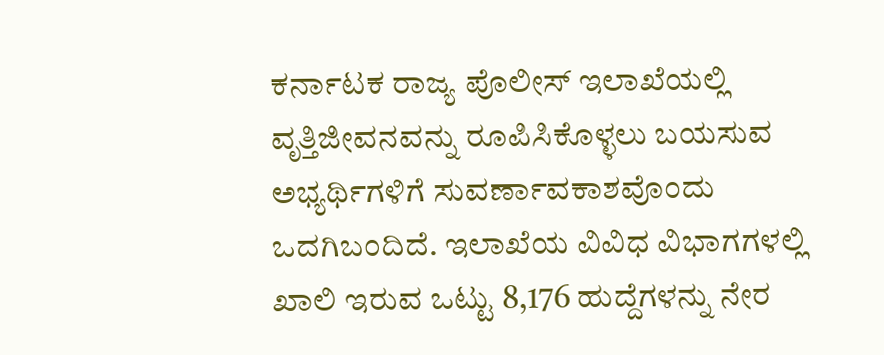ಕರ್ನಾಟಕ ರಾಜ್ಯ ಪೊಲೀಸ್ ಇಲಾಖೆಯಲ್ಲಿ ವೃತ್ತಿಜೀವನವನ್ನು ರೂಪಿಸಿಕೊಳ್ಳಲು ಬಯಸುವ ಅಭ್ಯರ್ಥಿಗಳಿಗೆ ಸುವರ್ಣಾವಕಾಶವೊಂದು ಒದಗಿಬಂದಿದೆ. ಇಲಾಖೆಯ ವಿವಿಧ ವಿಭಾಗಗಳಲ್ಲಿ ಖಾಲಿ ಇರುವ ಒಟ್ಟು 8,176 ಹುದ್ದೆಗಳನ್ನು ನೇರ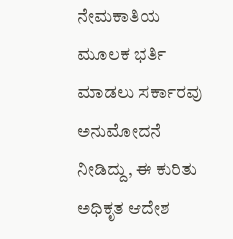ನೇಮಕಾತಿಯ ಮೂಲಕ ಭರ್ತಿ ಮಾಡಲು ಸರ್ಕಾರವು ಅನುಮೋದನೆ ನೀಡಿದ್ದು, ಈ ಕುರಿತು ಅಧಿಕೃತ ಆದೇಶ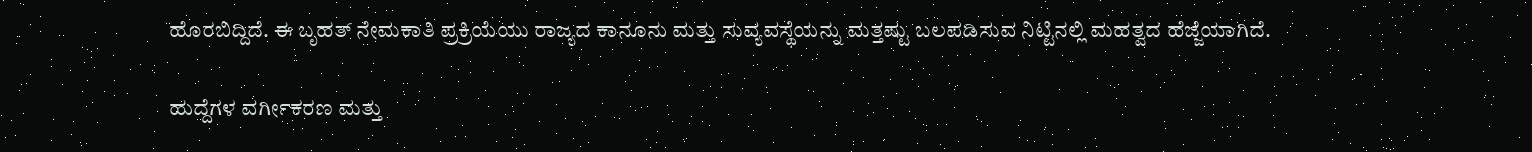ಹೊರಬಿದ್ದಿದೆ. ಈ ಬೃಹತ್ ನೇಮಕಾತಿ ಪ್ರಕ್ರಿಯೆಯು ರಾಜ್ಯದ ಕಾನೂನು ಮತ್ತು ಸುವ್ಯವಸ್ಥೆಯನ್ನು ಮತ್ತಷ್ಟು ಬಲಪಡಿಸುವ ನಿಟ್ಟಿನಲ್ಲಿ ಮಹತ್ವದ ಹೆಜ್ಜೆಯಾಗಿದೆ.

ಹುದ್ದೆಗಳ ವರ್ಗೀಕರಣ ಮತ್ತು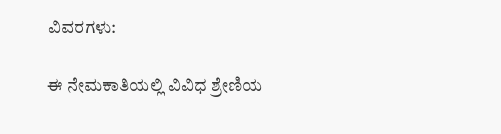ವಿವರಗಳು:

ಈ ನೇಮಕಾತಿಯಲ್ಲಿ ವಿವಿಧ ಶ್ರೇಣಿಯ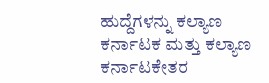ಹುದ್ದೆಗಳನ್ನು ಕಲ್ಯಾಣ ಕರ್ನಾಟಕ ಮತ್ತು ಕಲ್ಯಾಣ ಕರ್ನಾಟಕೇತರ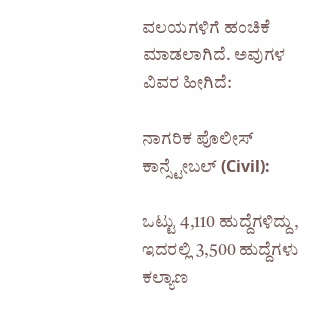ವಲಯಗಳಿಗೆ ಹಂಚಿಕೆ ಮಾಡಲಾಗಿದೆ. ಅವುಗಳ ವಿವರ ಹೀಗಿದೆ:

ನಾಗರಿಕ ಪೊಲೀಸ್ ಕಾನ್ಸ್ಟೇಬಲ್ (Civil):

ಒಟ್ಟು 4,110 ಹುದ್ದೆಗಳಿದ್ದು, ಇದರಲ್ಲಿ 3,500 ಹುದ್ದೆಗಳು ಕಲ್ಯಾಣ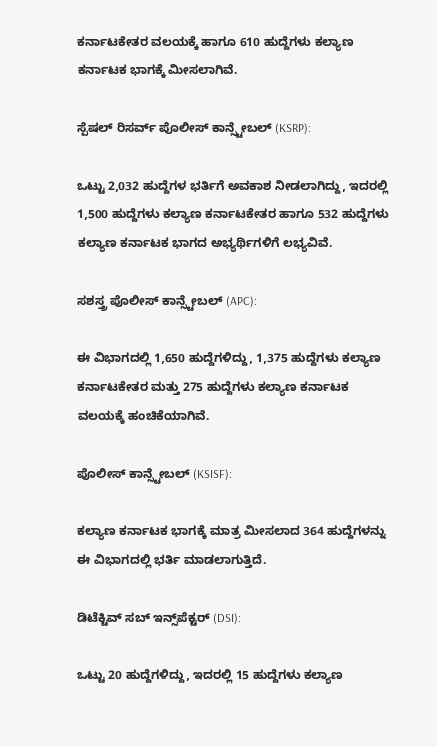ಕರ್ನಾಟಕೇತರ ವಲಯಕ್ಕೆ ಹಾಗೂ 610 ಹುದ್ದೆಗಳು ಕಲ್ಯಾಣ ಕರ್ನಾಟಕ ಭಾಗಕ್ಕೆ ಮೀಸಲಾಗಿವೆ.

ಸ್ಪೆಷಲ್ ರಿಸರ್ವ್ ಪೊಲೀಸ್ ಕಾನ್ಸ್ಟೇಬಲ್ (KSRP):

ಒಟ್ಟು 2,032 ಹುದ್ದೆಗಳ ಭರ್ತಿಗೆ ಅವಕಾಶ ನೀಡಲಾಗಿದ್ದು, ಇದರಲ್ಲಿ 1,500 ಹುದ್ದೆಗಳು ಕಲ್ಯಾಣ ಕರ್ನಾಟಕೇತರ ಹಾಗೂ 532 ಹುದ್ದೆಗಳು ಕಲ್ಯಾಣ ಕರ್ನಾಟಕ ಭಾಗದ ಅಭ್ಯರ್ಥಿಗಳಿಗೆ ಲಭ್ಯವಿವೆ.

ಸಶಸ್ತ್ರ ಪೊಲೀಸ್ ಕಾನ್ಸ್ಟೇಬಲ್ (APC):

ಈ ವಿಭಾಗದಲ್ಲಿ 1,650 ಹುದ್ದೆಗಳಿದ್ದು, 1,375 ಹುದ್ದೆಗಳು ಕಲ್ಯಾಣ ಕರ್ನಾಟಕೇತರ ಮತ್ತು 275 ಹುದ್ದೆಗಳು ಕಲ್ಯಾಣ ಕರ್ನಾಟಕ ವಲಯಕ್ಕೆ ಹಂಚಿಕೆಯಾಗಿವೆ.

ಪೊಲೀಸ್ ಕಾನ್ಸ್ಟೇಬಲ್ (KSISF):

ಕಲ್ಯಾಣ ಕರ್ನಾಟಕ ಭಾಗಕ್ಕೆ ಮಾತ್ರ ಮೀಸಲಾದ 364 ಹುದ್ದೆಗಳನ್ನು ಈ ವಿಭಾಗದಲ್ಲಿ ಭರ್ತಿ ಮಾಡಲಾಗುತ್ತಿದೆ.

ಡಿಟೆಕ್ಟಿವ್ ಸಬ್ ಇನ್ಸ್‌ಪೆಕ್ಟರ್ (DSI):

ಒಟ್ಟು 20 ಹುದ್ದೆಗಳಿದ್ದು, ಇದರಲ್ಲಿ 15 ಹುದ್ದೆಗಳು ಕಲ್ಯಾಣ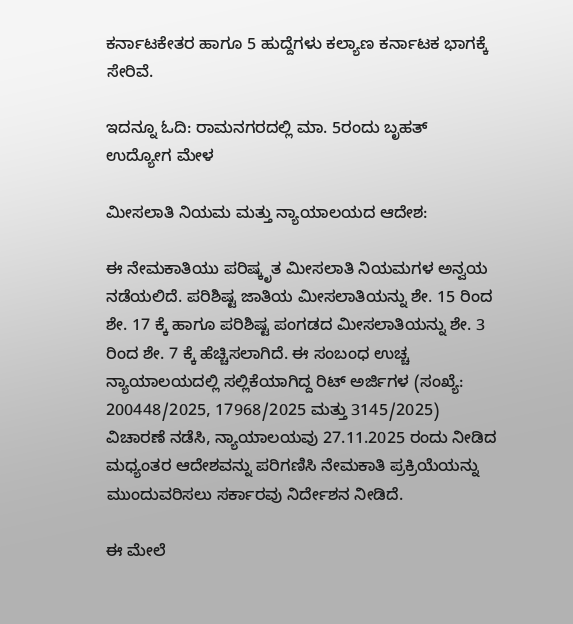ಕರ್ನಾಟಕೇತರ ಹಾಗೂ 5 ಹುದ್ದೆಗಳು ಕಲ್ಯಾಣ ಕರ್ನಾಟಕ ಭಾಗಕ್ಕೆ ಸೇರಿವೆ.

ಇದನ್ನೂ ಓದಿ: ರಾಮನಗರದಲ್ಲಿ ಮಾ. 5ರಂದು ಬೃಹತ್ ಉದ್ಯೋಗ ಮೇಳ

ಮೀಸಲಾತಿ ನಿಯಮ ಮತ್ತು ನ್ಯಾಯಾಲಯದ ಆದೇಶ:

ಈ ನೇಮಕಾತಿಯು ಪರಿಷ್ಕೃತ ಮೀಸಲಾತಿ ನಿಯಮಗಳ ಅನ್ವಯ ನಡೆಯಲಿದೆ. ಪರಿಶಿಷ್ಟ ಜಾತಿಯ ಮೀಸಲಾತಿಯನ್ನು ಶೇ. 15 ರಿಂದ ಶೇ. 17 ಕ್ಕೆ ಹಾಗೂ ಪರಿಶಿಷ್ಟ ಪಂಗಡದ ಮೀಸಲಾತಿಯನ್ನು ಶೇ. 3 ರಿಂದ ಶೇ. 7 ಕ್ಕೆ ಹೆಚ್ಚಿಸಲಾಗಿದೆ. ಈ ಸಂಬಂಧ ಉಚ್ಚ ನ್ಯಾಯಾಲಯದಲ್ಲಿ ಸಲ್ಲಿಕೆಯಾಗಿದ್ದ ರಿಟ್ ಅರ್ಜಿಗಳ (ಸಂಖ್ಯೆ: 200448/2025, 17968/2025 ಮತ್ತು 3145/2025) ವಿಚಾರಣೆ ನಡೆಸಿ, ನ್ಯಾಯಾಲಯವು 27.11.2025 ರಂದು ನೀಡಿದ ಮಧ್ಯಂತರ ಆದೇಶವನ್ನು ಪರಿಗಣಿಸಿ ನೇಮಕಾತಿ ಪ್ರಕ್ರಿಯೆಯನ್ನು ಮುಂದುವರಿಸಲು ಸರ್ಕಾರವು ನಿರ್ದೇಶನ ನೀಡಿದೆ.

ಈ ಮೇಲೆ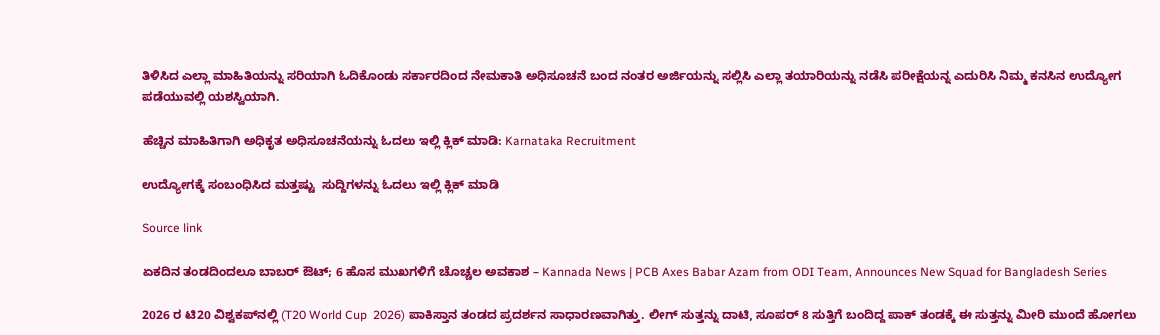ತಿಳಿಸಿದ ಎಲ್ಲಾ ಮಾಹಿತಿಯನ್ನು ಸರಿಯಾಗಿ ಓದಿಕೊಂಡು ಸರ್ಕಾರದಿಂದ ನೇಮಕಾತಿ ಅಧಿಸೂಚನೆ ಬಂದ ನಂತರ ಅರ್ಜಿಯನ್ನು ಸಲ್ಲಿಸಿ ಎಲ್ಲಾ ತಯಾರಿಯನ್ನು ನಡೆಸಿ ಪರೀಕ್ಷೆಯನ್ನ ಎದುರಿಸಿ ನಿಮ್ಮ ಕನಸಿನ ಉದ್ಯೋಗ ಪಡೆಯುವಲ್ಲಿ ಯಶಸ್ವಿಯಾಗಿ.

ಹೆಚ್ಚಿನ ಮಾಹಿತಿಗಾಗಿ ಅಧಿಕೃತ ಅಧಿಸೂಚನೆಯನ್ನು ಓದಲು ಇಲ್ಲಿ ಕ್ಲಿಕ್ ಮಾಡಿ: Karnataka Recruitment

ಉದ್ಯೋಗಕ್ಕೆ ಸಂಬಂಧಿಸಿದ ಮತ್ತಷ್ಟು  ಸುದ್ದಿಗಳನ್ನು ಓದಲು ಇಲ್ಲಿ ಕ್ಲಿಕ್ ಮಾಡಿ

Source link

ಏಕದಿನ ತಂಡದಿಂದಲೂ ಬಾಬರ್ ಔಟ್; 6 ಹೊಸ ಮುಖಗಳಿಗೆ ಚೊಚ್ಚಲ ಅವಕಾಶ – Kannada News | PCB Axes Babar Azam from ODI Team, Announces New Squad for Bangladesh Series

2026 ರ ಟಿ20 ವಿಶ್ವಕಪ್‌ನಲ್ಲಿ (T20 World Cup  2026) ಪಾಕಿಸ್ತಾನ ತಂಡದ ಪ್ರದರ್ಶನ ಸಾಧಾರಣವಾಗಿತ್ತು. ಲೀಗ್ ಸುತ್ತನ್ನು ದಾಟಿ, ಸೂಪರ್ 8 ಸುತ್ತಿಗೆ ಬಂದಿದ್ದ ಪಾಕ್ ತಂಡಕ್ಕೆ ಈ ಸುತ್ತನ್ನು ಮೀರಿ ಮುಂದೆ ಹೋಗಲು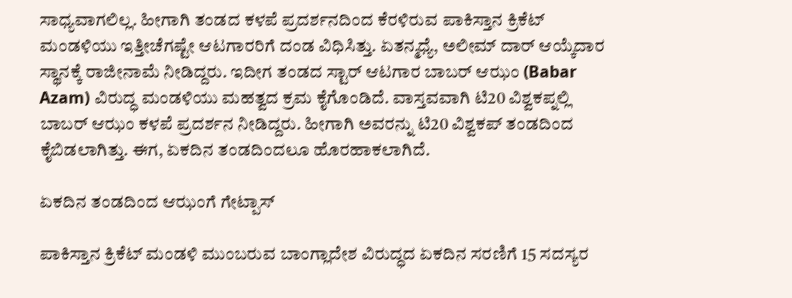ಸಾಧ್ಯವಾಗಲಿಲ್ಲ. ಹೀಗಾಗಿ ತಂಡದ ಕಳಪೆ ಪ್ರದರ್ಶನದಿಂದ ಕೆರಳಿರುವ ಪಾಕಿಸ್ತಾನ ಕ್ರಿಕೆಟ್ ಮಂಡಳಿಯು ಇತ್ತೀಚೆಗಷ್ಟೇ ಆಟಗಾರರಿಗೆ ದಂಡ ವಿಧಿಸಿತ್ತು. ಏತನ್ಮಧ್ಯೆ, ಅಲೀಮ್ ದಾರ್ ಆಯ್ಕೆದಾರ ಸ್ಥಾನಕ್ಕೆ ರಾಜೀನಾಮೆ ನೀಡಿದ್ದರು. ಇದೀಗ ತಂಡದ ಸ್ಟಾರ್ ಆಟಗಾರ ಬಾಬರ್ ಆಝಂ (Babar Azam) ವಿರುದ್ಧ ಮಂಡಳಿಯು ಮಹತ್ವದ ಕ್ರಮ ಕೈಗೊಂಡಿದೆ. ವಾಸ್ತವವಾಗಿ ಟಿ20 ವಿಶ್ವಕಪ್ನಲ್ಲಿ ಬಾಬರ್ ಆಝಂ ಕಳಪೆ ಪ್ರದರ್ಶನ ನೀಡಿದ್ದರು. ಹೀಗಾಗಿ ಅವರನ್ನು ಟಿ20 ವಿಶ್ವಕಪ್ ತಂಡದಿಂದ ಕೈಬಿಡಲಾಗಿತ್ತು. ಈಗ, ಏಕದಿನ ತಂಡದಿಂದಲೂ ಹೊರಹಾಕಲಾಗಿದೆ.

ಏಕದಿನ ತಂಡದಿಂದ ಆಝಂಗೆ ಗೇಟ್ಪಾಸ್

ಪಾಕಿಸ್ತಾನ ಕ್ರಿಕೆಟ್ ಮಂಡಳಿ ಮುಂಬರುವ ಬಾಂಗ್ಲಾದೇಶ ವಿರುದ್ಧದ ಏಕದಿನ ಸರಣಿಗೆ 15 ಸದಸ್ಯರ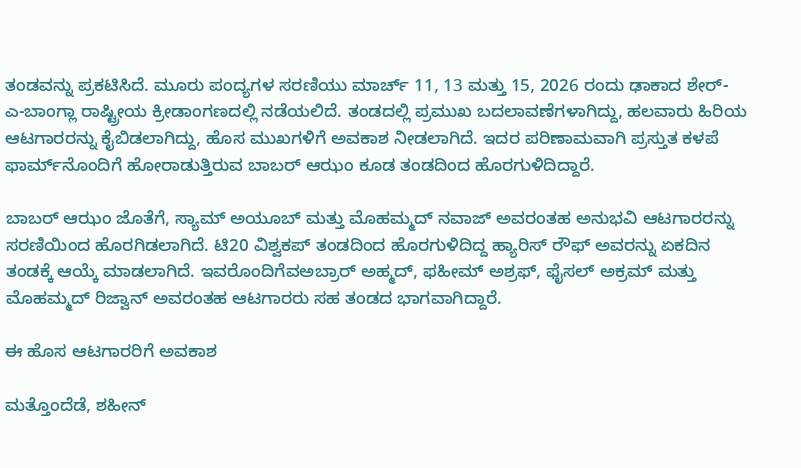ತಂಡವನ್ನು ಪ್ರಕಟಿಸಿದೆ. ಮೂರು ಪಂದ್ಯಗಳ ಸರಣಿಯು ಮಾರ್ಚ್ 11, 13 ಮತ್ತು 15, 2026 ರಂದು ಢಾಕಾದ ಶೇರ್-ಎ-ಬಾಂಗ್ಲಾ ರಾಷ್ಟ್ರೀಯ ಕ್ರೀಡಾಂಗಣದಲ್ಲಿ ನಡೆಯಲಿದೆ. ತಂಡದಲ್ಲಿ ಪ್ರಮುಖ ಬದಲಾವಣೆಗಳಾಗಿದ್ದು, ಹಲವಾರು ಹಿರಿಯ ಆಟಗಾರರನ್ನು ಕೈಬಿಡಲಾಗಿದ್ದು, ಹೊಸ ಮುಖಗಳಿಗೆ ಅವಕಾಶ ನೀಡಲಾಗಿದೆ. ಇದರ ಪರಿಣಾಮವಾಗಿ ಪ್ರಸ್ತುತ ಕಳಪೆ ಫಾರ್ಮ್‌ನೊಂದಿಗೆ ಹೋರಾಡುತ್ತಿರುವ ಬಾಬರ್ ಆಝಂ ಕೂಡ ತಂಡದಿಂದ ಹೊರಗುಳಿದಿದ್ದಾರೆ.

ಬಾಬರ್ ಆಝಂ ಜೊತೆಗೆ, ಸ್ಯಾಮ್ ಅಯೂಬ್ ಮತ್ತು ಮೊಹಮ್ಮದ್ ನವಾಜ್ ಅವರಂತಹ ಅನುಭವಿ ಆಟಗಾರರನ್ನು ಸರಣಿಯಿಂದ ಹೊರಗಿಡಲಾಗಿದೆ. ಟಿ20 ವಿಶ್ವಕಪ್ ತಂಡದಿಂದ ಹೊರಗುಳಿದಿದ್ದ ಹ್ಯಾರಿಸ್ ರೌಫ್ ಅವರನ್ನು ಏಕದಿನ ತಂಡಕ್ಕೆ ಆಯ್ಕೆ ಮಾಡಲಾಗಿದೆ. ಇವರೊಂದಿಗೆವಅಬ್ರಾರ್ ಅಹ್ಮದ್, ಫಹೀಮ್ ಅಶ್ರಫ್, ಫೈಸಲ್ ಅಕ್ರಮ್ ಮತ್ತು ಮೊಹಮ್ಮದ್ ರಿಜ್ವಾನ್ ಅವರಂತಹ ಆಟಗಾರರು ಸಹ ತಂಡದ ಭಾಗವಾಗಿದ್ದಾರೆ.

ಈ ಹೊಸ ಆಟಗಾರರಿಗೆ ಅವಕಾಶ

ಮತ್ತೊಂದೆಡೆ, ಶಹೀನ್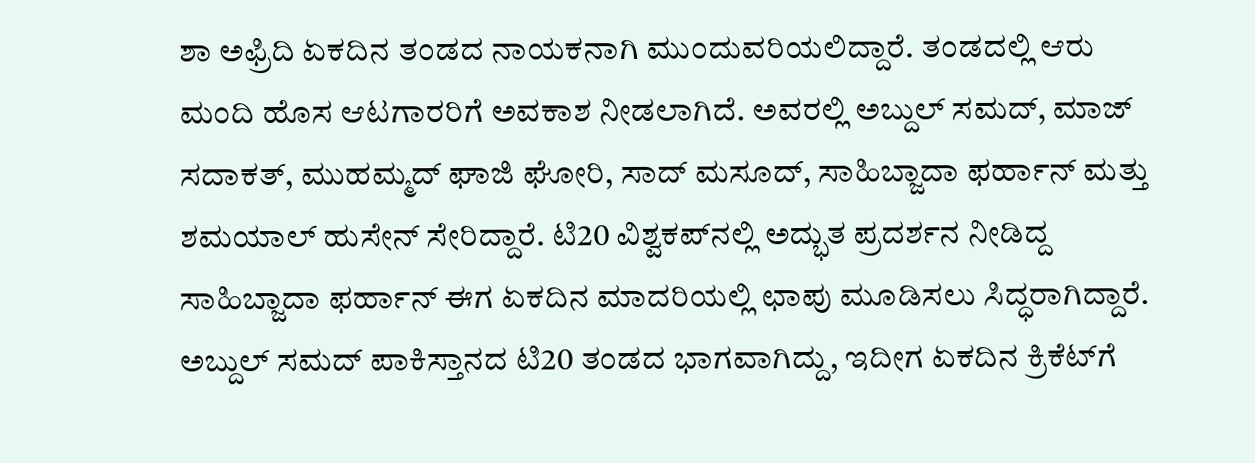ಶಾ ಅಫ್ರಿದಿ ಏಕದಿನ ತಂಡದ ನಾಯಕನಾಗಿ ಮುಂದುವರಿಯಲಿದ್ದಾರೆ. ತಂಡದಲ್ಲಿ ಆರು ಮಂದಿ ಹೊಸ ಆಟಗಾರರಿಗೆ ಅವಕಾಶ ನೀಡಲಾಗಿದೆ. ಅವರಲ್ಲಿ ಅಬ್ದುಲ್ ಸಮದ್, ಮಾಜ್ ಸದಾಕತ್, ಮುಹಮ್ಮದ್ ಘಾಜಿ ಘೋರಿ, ಸಾದ್ ಮಸೂದ್, ಸಾಹಿಬ್ಜಾದಾ ಫರ್ಹಾನ್ ಮತ್ತು ಶಮಯಾಲ್ ಹುಸೇನ್ ಸೇರಿದ್ದಾರೆ. ಟಿ20 ವಿಶ್ವಕಪ್‌ನಲ್ಲಿ ಅದ್ಭುತ ಪ್ರದರ್ಶನ ನೀಡಿದ್ದ ಸಾಹಿಬ್ಜಾದಾ ಫರ್ಹಾನ್ ಈಗ ಏಕದಿನ ಮಾದರಿಯಲ್ಲಿ ಛಾಪು ಮೂಡಿಸಲು ಸಿದ್ಧರಾಗಿದ್ದಾರೆ. ಅಬ್ದುಲ್ ಸಮದ್ ಪಾಕಿಸ್ತಾನದ ಟಿ20 ತಂಡದ ಭಾಗವಾಗಿದ್ದು, ಇದೀಗ ಏಕದಿನ ಕ್ರಿಕೆಟ್‌ಗೆ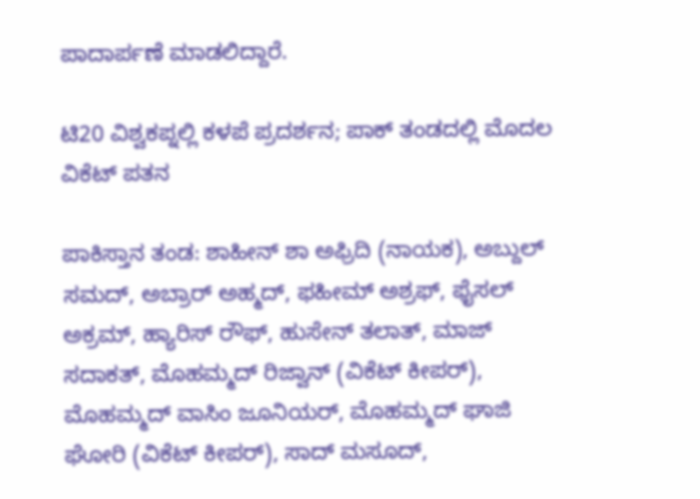ಪಾದಾರ್ಪಣೆ ಮಾಡಲಿದ್ದಾರೆ.

ಟಿ20 ವಿಶ್ವಕಪ್ನಲ್ಲಿ ಕಳಪೆ ಪ್ರದರ್ಶನ; ಪಾಕ್ ತಂಡದಲ್ಲಿ ಮೊದಲ ವಿಕೆಟ್ ಪತನ

ಪಾಕಿಸ್ತಾನ ತಂಡ: ಶಾಹೀನ್ ಶಾ ಅಫ್ರಿದಿ (ನಾಯಕ), ಅಬ್ದುಲ್ ಸಮದ್, ಅಬ್ರಾರ್ ಅಹ್ಮದ್, ಫಹೀಮ್ ಅಶ್ರಫ್, ಫೈಸಲ್ ಅಕ್ರಮ್, ಹ್ಯಾರಿಸ್ ರೌಫ್, ಹುಸೇನ್ ತಲಾತ್, ಮಾಜ್ ಸದಾಕತ್, ಮೊಹಮ್ಮದ್ ರಿಜ್ವಾನ್ (ವಿಕೆಟ್ ಕೀಪರ್), ಮೊಹಮ್ಮದ್ ವಾಸಿಂ ಜೂನಿಯರ್, ಮೊಹಮ್ಮದ್ ಘಾಜಿ ಘೋರಿ (ವಿಕೆಟ್ ಕೀಪರ್), ಸಾದ್ ಮಸೂದ್,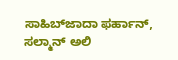ಸಾಹಿಬ್‌ಜಾದಾ ಫರ್ಹಾನ್, ಸಲ್ಮಾನ್ ಅಲಿ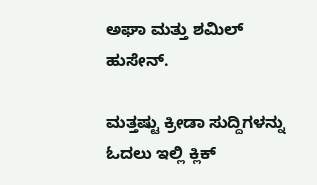ಅಘಾ ಮತ್ತು ಶಮಿಲ್ ಹುಸೇನ್.

ಮತ್ತಷ್ಟು ಕ್ರೀಡಾ ಸುದ್ದಿಗಳನ್ನು ಓದಲು ಇಲ್ಲಿ ಕ್ಲಿಕ್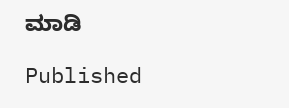ಮಾಡಿ

Published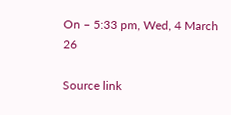On – 5:33 pm, Wed, 4 March 26

Source link